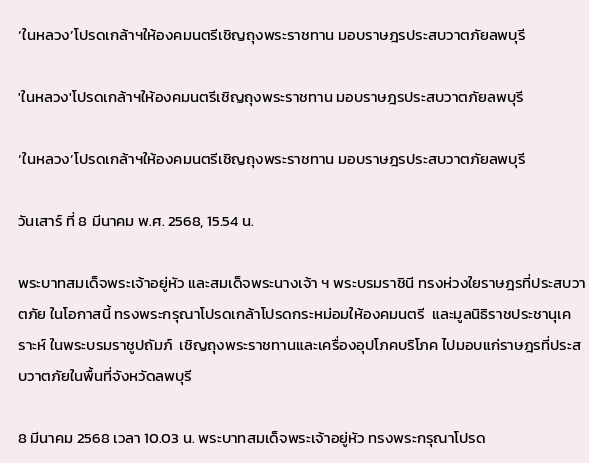‘ในหลวง’โปรดเกล้าฯให้องคมนตรีเชิญถุงพระราชทาน มอบราษฎรประสบวาตภัยลพบุรี

'ในหลวง'โปรดเกล้าฯให้องคมนตรีเชิญถุงพระราชทาน มอบราษฎรประสบวาตภัยลพบุรี

‘ในหลวง’โปรดเกล้าฯให้องคมนตรีเชิญถุงพระราชทาน มอบราษฎรประสบวาตภัยลพบุรี

วันเสาร์ ที่ 8 มีนาคม พ.ศ. 2568, 15.54 น.

พระบาทสมเด็จพระเจ้าอยู่หัว และสมเด็จพระนางเจ้า ฯ พระบรมราชินี ทรงห่วงใยราษฎรที่ประสบวาตภัย ในโอกาสนี้ ทรงพระกรุณาโปรดเกล้าโปรดกระหม่อมให้องคมนตรี  และมูลนิธิราชประชานุเคราะห์ ในพระบรมราชูปถัมภ์  เชิญถุงพระราชทานและเครื่องอุปโภคบริโภค ไปมอบแก่ราษฎรที่ประสบวาตภัยในพื้นที่จังหวัดลพบุรี

8 มีนาคม 2568 เวลา 10.03 น. พระบาทสมเด็จพระเจ้าอยู่หัว ทรงพระกรุณาโปรด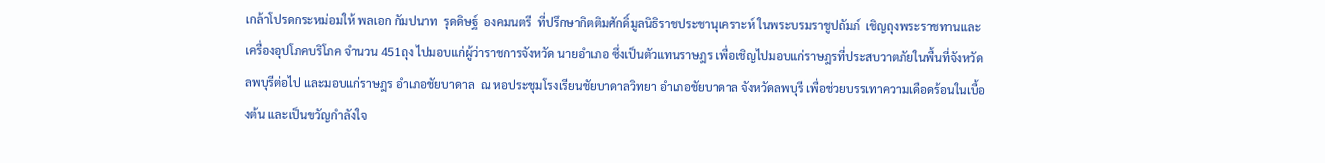เกล้าโปรดกระหม่อมให้ พลเอก กัมปนาท  รุดดิษฐ์  องคมนตรี  ที่ปรึกษากิตติมศักดิ์มูลนิธิราชประชานุเคราะห์ ในพระบรมราชูปถัมภ์  เชิญถุงพระราชทานและเครื่องอุปโภคบริโภค จำนวน 451ถุง ไปมอบแก่ผู้ว่าราชการจังหวัด นายอำเภอ ซึ่งเป็นตัวแทนราษฎร เพื่อเชิญไปมอบแก่ราษฎรที่ประสบวาตภัยในพื้นที่จังหวัดลพบุรีต่อไป และมอบแก่ราษฎร อำเภอชัยบาดาล  ณ หอประชุมโรงเรียนชัยบาดาลวิทยา อำเภอชัยบาดาล จังหวัดลพบุรี เพื่อช่วยบรรเทาความเดือดร้อนในเบื้องต้น และเป็นขวัญกำลังใจ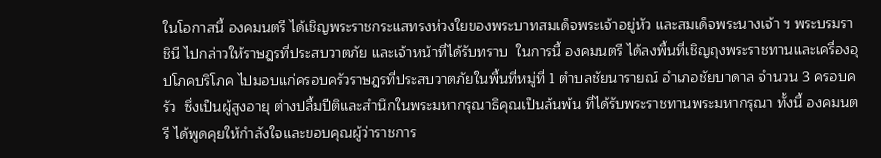ในโอกาสนี้ องคมนตรี ได้เชิญพระราชกระแสทรงห่วงใยของพระบาทสมเด็จพระเจ้าอยู่หัว และสมเด็จพระนางเจ้า ฯ พระบรมราชินี ไปกล่าวให้ราษฎรที่ประสบวาตภัย และเจ้าหน้าที่ได้รับทราบ  ในการนี้ องคมนตรี ได้ลงพื้นที่เชิญถุงพระราชทานและเครื่องอุปโภคบริโภค ไปมอบแก่ครอบครัวราษฎรที่ประสบวาตภัยในพื้นที่หมู่ที่ 1 ตำบลชัยนารายณ์ อำเภอชัยบาดาล จำนวน 3 ครอบครัว  ซึ่งเป็นผู้สูงอายุ ต่างปลื้มปีติและสำนึกในพระมหากรุณาธิคุณเป็นล้นพ้น ที่ได้รับพระราชทานพระมหากรุณา ทั้งนี้ องคมนตรี ได้พูดคุยให้กำลังใจและขอบคุณผู้ว่าราชการ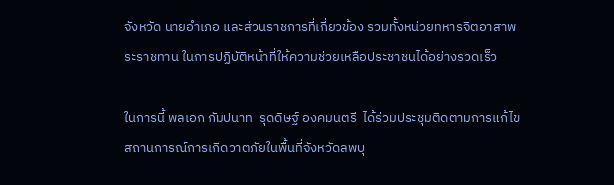จังหวัด นายอำเภอ และส่วนราชการที่เกี่ยวข้อง รวมทั้งหน่วยทหารจิตอาสาพระราชทาน ในการปฏิบัติหน้าที่ให้ความช่วยเหลือประชาชนได้อย่างรวดเร็ว

ในการนี้ พลเอก กัมปนาท  รุดดิษฐ์ องคมนตรี  ได้ร่วมประชุมติดตามการแก้ไขสถานการณ์การเกิดวาตภัยในพื้นที่จังหวัดลพบุ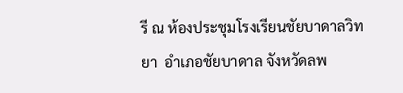รี ณ ห้องประชุมโรงเรียนชัยบาดาลวิทยา  อำเภอชัยบาดาล จังหวัดลพ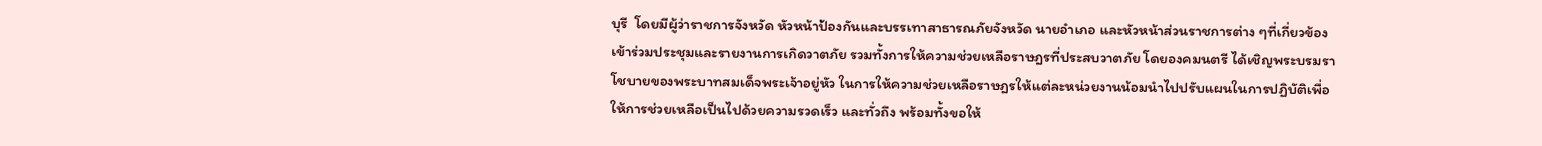บุรี  โดยมีผู้ว่าราชการจังหวัด หัวหน้าป้องกันและบรรเทาสาธารณภัยจังหวัด นายอำเภอ และหัวหน้าส่วนราชการต่าง ๆที่เกี่ยวข้องเข้าร่วมประชุมและรายงานการเกิดวาตภัย รวมทั้งการให้ความช่วยเหลือราษฎรที่ประสบวาตภัย โดยองคมนตรี ได้เชิญพระบรมราโชบายของพระบาทสมเด็จพระเจ้าอยู่หัว ในการให้ความช่วยเหลือราษฎรให้แต่ละหน่วยงานน้อมนำไปปรับแผนในการปฏิบัติเพื่อให้การช่วยเหลือเป็นไปด้วยความรวดเร็ว และทั่วถึง พร้อมทั้งขอให้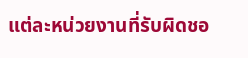แต่ละหน่วยงานที่รับผิดชอ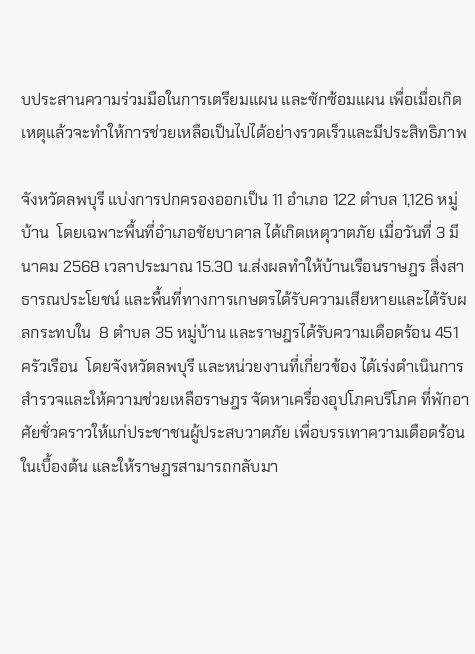บประสานความร่วมมือในการเตรียมแผน และซักซ้อมแผน เพื่อเมื่อเกิดเหตุแล้วจะทำให้การช่วยเหลือเป็นไปได้อย่างรวดเร็วและมีประสิทธิภาพ

จังหวัดลพบุรี แบ่งการปกครองออกเป็น 11 อำเภอ 122 ตำบล 1,126 หมู่บ้าน  โดยเฉพาะพื้นที่อำเภอชัยบาดาล ได้เกิดเหตุวาตภัย เมื่อวันที่ 3 มีนาคม 2568 เวลาประมาณ 15.30 น.ส่งผลทำให้บ้านเรือนราษฎร สิ่งสาธารณประโยชน์ และพื้นที่ทางการเกษตรได้รับความเสียหายและได้รับผลกระทบใน  8 ตำบล 35 หมู่บ้าน และราษฎรได้รับความเดือดร้อน 451 ครัวเรือน  โดยจังหวัดลพบุรี และหน่วยงานที่เกี่ยวข้อง ได้เร่งดำเนินการสำรวจและให้ความช่วยเหลือราษฎร จัดหาเครื่องอุปโภคบริโภค ที่พักอาศัยชั่วคราวให้แก่ประชาชนผู้ประสบวาตภัย เพื่อบรรเทาความเดือดร้อนในเบื้องต้น และให้ราษฎรสามารถกลับมา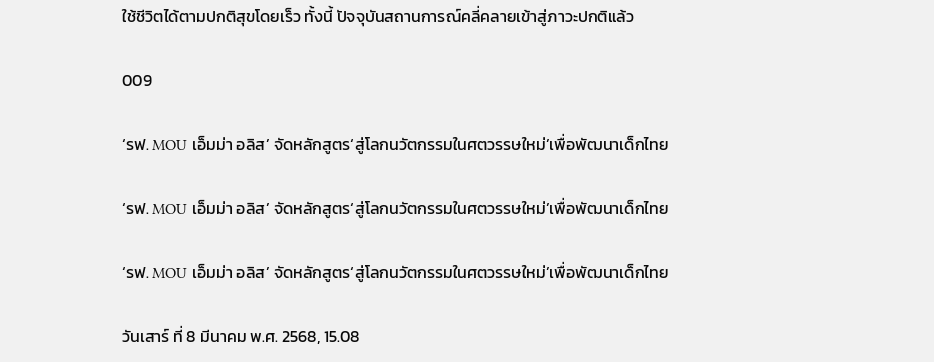ใช้ชีวิตได้ตามปกติสุขโดยเร็ว ทั้งนี้ ปัจจุบันสถานการณ์คลี่คลายเข้าสู่ภาวะปกติแล้ว

009

‘รฟ. MOU เอ็มม่า อลิส’ จัดหลักสูตร‘สู่โลกนวัตกรรมในศตวรรษใหม่’เพื่อพัฒนาเด็กไทย

‘รฟ. MOU เอ็มม่า อลิส’ จัดหลักสูตร‘สู่โลกนวัตกรรมในศตวรรษใหม่’เพื่อพัฒนาเด็กไทย

‘รฟ. MOU เอ็มม่า อลิส’ จัดหลักสูตร‘สู่โลกนวัตกรรมในศตวรรษใหม่’เพื่อพัฒนาเด็กไทย

วันเสาร์ ที่ 8 มีนาคม พ.ศ. 2568, 15.08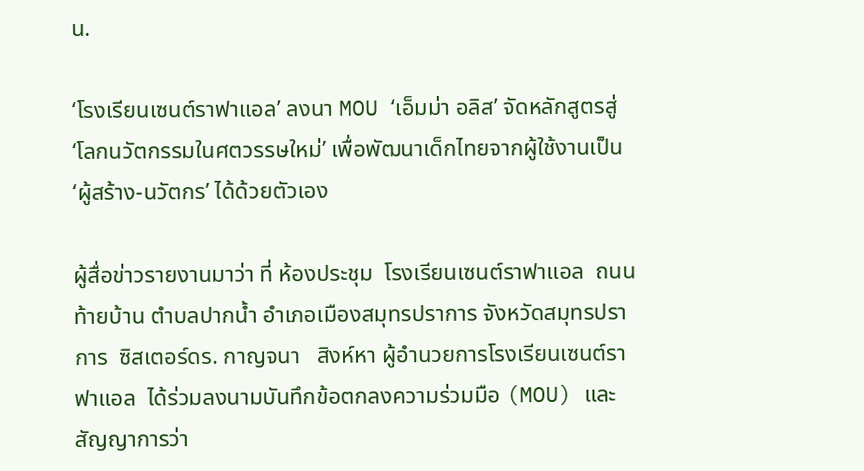น.

‘โรงเรียนเซนต์ราฟาแอล’ ลงนา MOU ‘เอ็มม่า อลิส’ จัดหลักสูตรสู่ ‘โลกนวัตกรรมในศตวรรษใหม่’ เพื่อพัฒนาเด็กไทยจากผู้ใช้งานเป็น ‘ผู้สร้าง-นวัตกร’ ได้ด้วยตัวเอง

ผู้สื่อข่าวรายงานมาว่า ที่ ห้องประชุม  โรงเรียนเซนต์ราฟาแอล  ถนนท้ายบ้าน ตำบลปากน้ำ อำเภอเมืองสมุทรปราการ จังหวัดสมุทรปราการ  ซิสเตอร์ดร. กาญจนา   สิงห์หา ผู้อำนวยการโรงเรียนเซนต์ราฟาแอล  ได้ร่วมลงนามบันทึกข้อตกลงความร่วมมือ (MOU) และสัญญาการว่า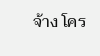จ้าง โคร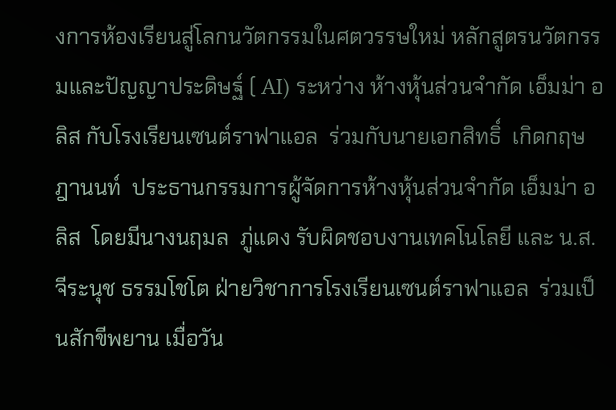งการห้องเรียนสู่โลกนวัตกรรมในศตวรรษใหม่ หลักสูตรนวัตกรรมและปัญญาประดิษฐ์ ( AI) ระหว่าง ห้างหุ้นส่วนจำกัด เอ็มม่า อลิส กับโรงเรียนเซนต์ราฟาแอล  ร่วมกับนายเอกสิทธิ์  เกิดกฤษฎานนท์  ประธานกรรมการผู้จัดการห้างหุ้นส่วนจํากัด เอ็มม่า อลิส  โดยมีนางนฤมล  ภู่แดง รับผิดชอบงานเทคโนโลยี และ น.ส.จีระนุช ธรรมโชโต ฝ่ายวิชาการโรงเรียนเซนต์ราฟาแอล  ร่วมเป็นสักขีพยาน เมื่อวัน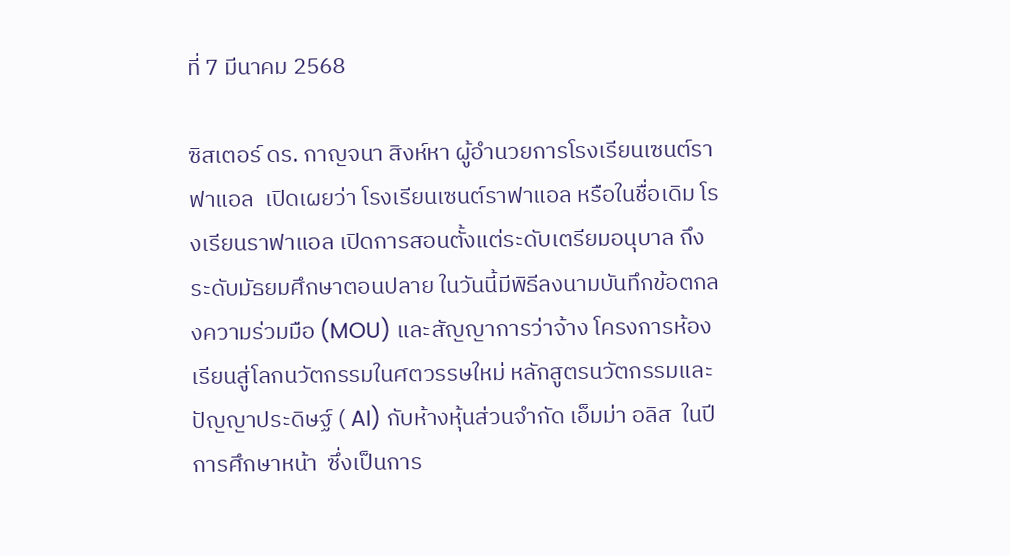ที่ 7 มีนาคม 2568

ซิสเตอร์ ดร. กาญจนา สิงห์หา ผู้อำนวยการโรงเรียนเซนต์ราฟาแอล  เปิดเผยว่า โรงเรียนเซนต์ราฟาแอล หรือในชื่อเดิม โรงเรียนราฟาแอล เปิดการสอนตั้งแต่ระดับเตรียมอนุบาล ถึงระดับมัธยมศึกษาตอนปลาย ในวันนี้มีพิธีลงนามบันทึกข้อตกลงความร่วมมือ (MOU) และสัญญาการว่าจ้าง โครงการห้องเรียนสู่โลกนวัตกรรมในศตวรรษใหม่ หลักสูตรนวัตกรรมและปัญญาประดิษฐ์ ( AI) กับห้างหุ้นส่วนจำกัด เอ็มม่า อลิส  ในปีการศึกษาหน้า  ซึ่งเป็นการ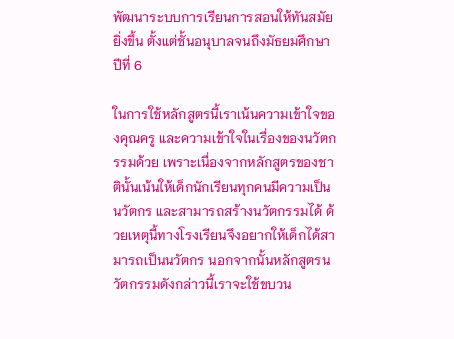พัฒนาระบบการเรียนการสอนให้ทันสมัยยิ่งขึ้น ตั้งแต่ชั้นอนุบาลจนถึงมัธยมศึกษาปีที่ 6

ในการใช้หลักสูตรนี้เราเน้นความเข้าใจของคุณครู และความเข้าใจในเรื่องของนวัตกรรมด้วย เพราะเนื่องจากหลักสูตรของชาตินั้นเน้นให้เด็กนักเรียนทุกคนมีความเป็น นวัตกร และสามารถสร้างนวัตกรรมได้ ด้วยเหตุนี้ทางโรงเรียนจึงอยากให้เด็กได้สามารถเป็นนวัตกร นอกจากนั้นหลักสูตรนวัตกรรมดังกล่าวนี้เราจะใช้ขบวน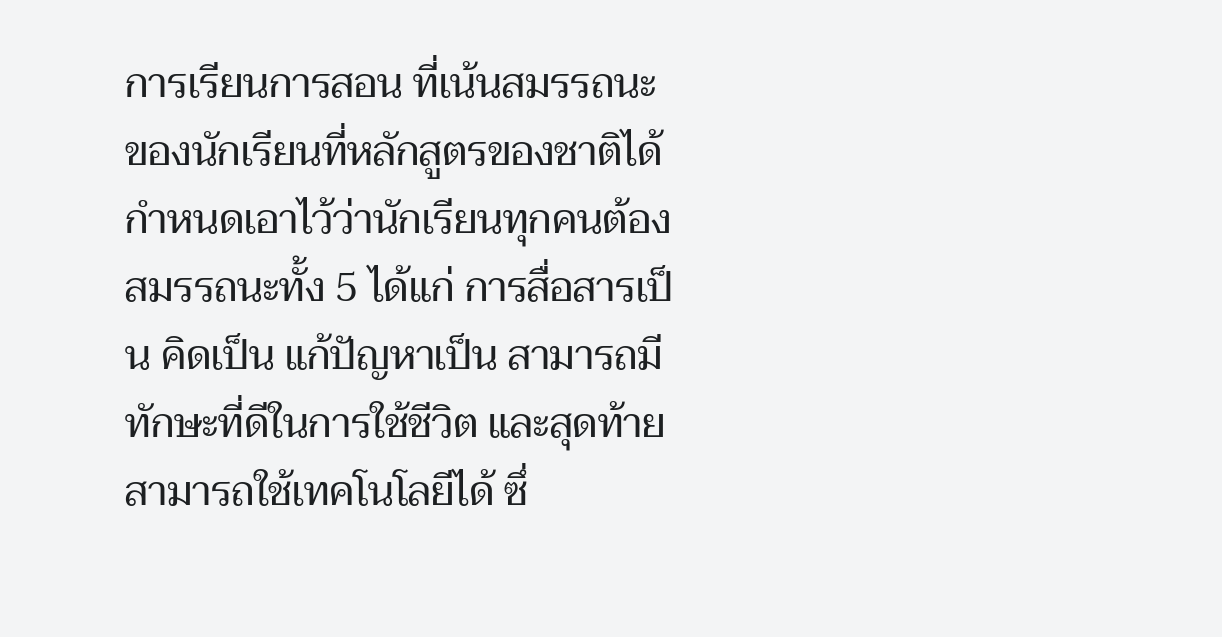การเรียนการสอน ที่เน้นสมรรถนะของนักเรียนที่หลักสูตรของชาติได้กำหนดเอาไว้ว่านักเรียนทุกคนต้องสมรรถนะทั้ง 5 ได้แก่ การสื่อสารเป็น คิดเป็น แก้ปัญหาเป็น สามารถมีทักษะที่ดีในการใช้ชีวิต และสุดท้ายสามารถใช้เทคโนโลยีได้ ซึ่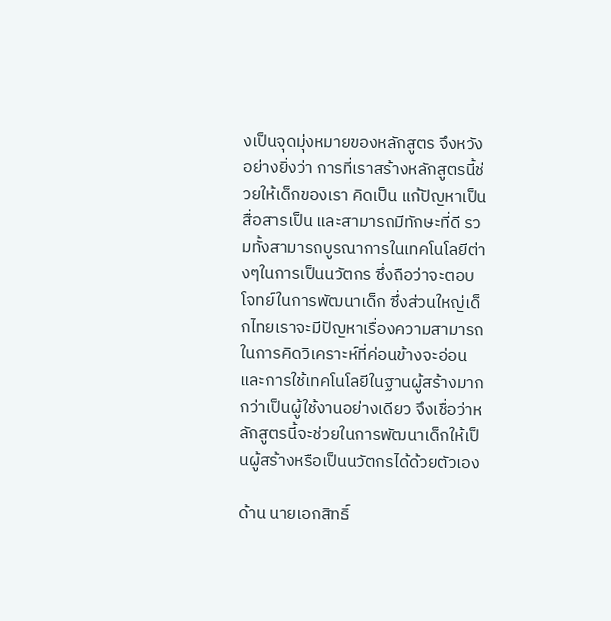งเป็นจุดมุ่งหมายของหลักสูตร จึงหวังอย่างยิ่งว่า การที่เราสร้างหลักสูตรนี้ช่วยให้เด็กของเรา คิดเป็น แก้ปัญหาเป็น สื่อสารเป็น และสามารถมีทักษะที่ดี รวมทั้งสามารถบูรณาการในเทคโนโลยีต่างๆในการเป็นนวัตกร ซึ่งถือว่าจะตอบโจทย์ในการพัฒนาเด็ก ซึ่งส่วนใหญ่เด็กไทยเราจะมีปัญหาเรื่องความสามารถในการคิดวิเคราะห์ที่ค่อนข้างจะอ่อน และการใช้เทคโนโลยีในฐานผู้สร้างมากกว่าเป็นผู้ใช้งานอย่างเดียว จึงเชื่อว่าหลักสูตรนี้จะช่วยในการพัฒนาเด็กให้เป็นผู้สร้างหรือเป็นนวัตกรได้ด้วยตัวเอง

ด้าน นายเอกสิทธิ์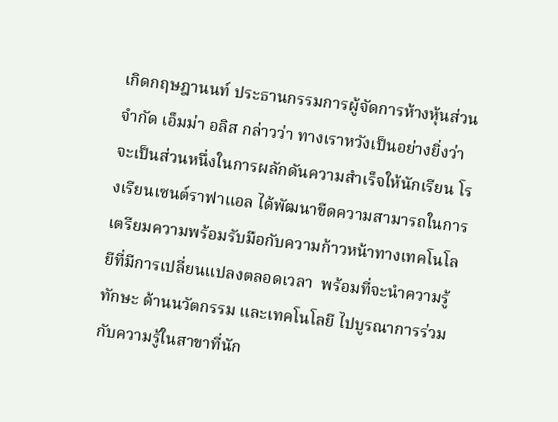เกิดกฤษฎานนท์ ประธานกรรมการผู้จัดการห้างหุ้นส่วนจํากัด เอ็มม่า อลิส กล่าวว่า ทางเราหวังเป็นอย่างยิ่งว่าจะเป็นส่วนหนึ่งในการผลักดันความสำเร็จให้นักเรียน โรงเรียนเซนต์ราฟาแอล ได้พัฒนาขีดความสามารถในการเตรียมความพร้อมรับมือกับความก้าวหน้าทางเทคโนโลยีที่มีการเปลี่ยนแปลงตลอดเวลา  พร้อมที่จะนำความรู้ ทักษะ ด้านนวัตกรรม และเทคโนโลยี ไปบูรณาการร่วมกับความรู้ในสาขาที่นัก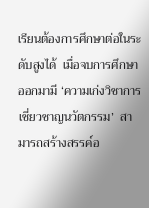เรียนต้องการศึกษาต่อในระดับสูงได้  เมื่อจบการศึกษาออกมามี ‘ความเก่งวิชาการ เชี่ยวชาญนวัตกรรม’  สามารถสร้างสรรค์อ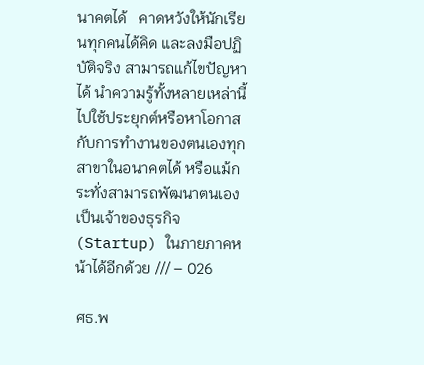นาคตได้   คาดหวังให้นักเรียนทุกคนได้คิด และลงมือปฏิบัติจริง สามารถแก้ไขปัญหาได้ นำความรู้ทั้งหลายเหล่านี้ไปใช้ประยุกต์หรือหาโอกาสกับการทำงานของตนเองทุกสาขาในอนาคตได้ หรือแม้กระทั่งสามารถพัฒนาตนเองเป็นเจ้าของธุรกิจ (Startup) ในภายภาคหน้าได้อีกด้วย /// – 026

ศธ.พ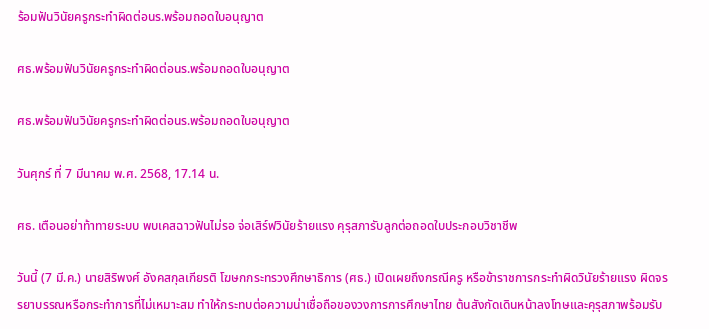ร้อมฟันวินัยครูกระทำผิดต่อนร.พร้อมถอดใบอนุญาต

ศธ.พร้อมฟันวินัยครูกระทำผิดต่อนร.พร้อมถอดใบอนุญาต

ศธ.พร้อมฟันวินัยครูกระทำผิดต่อนร.พร้อมถอดใบอนุญาต

วันศุกร์ ที่ 7 มีนาคม พ.ศ. 2568, 17.14 น.

ศธ. เตือนอย่าท้าทายระบบ พบเคสฉาวฟันไม่รอ จ่อเสิร์ฟวินัยร้ายแรง คุรุสภารับลูกต่อถอดใบประกอบวิชาชีพ

วันนี้ (7 มี.ค.) นายสิริพงศ์ อังคสกุลเกียรติ โฆษกกระทรวงศึกษาธิการ (ศธ.) เปิดเผยถึงกรณีครู หรือข้าราชการกระทำผิดวินัยร้ายแรง ผิดจรรยาบรรณหรือกระทำการที่ไม่เหมาะสม ทำให้กระทบต่อความน่าเชื่อถือของวงการการศึกษาไทย ต้นสังกัดเดินหน้าลงโทษและคุรุสภาพร้อมรับ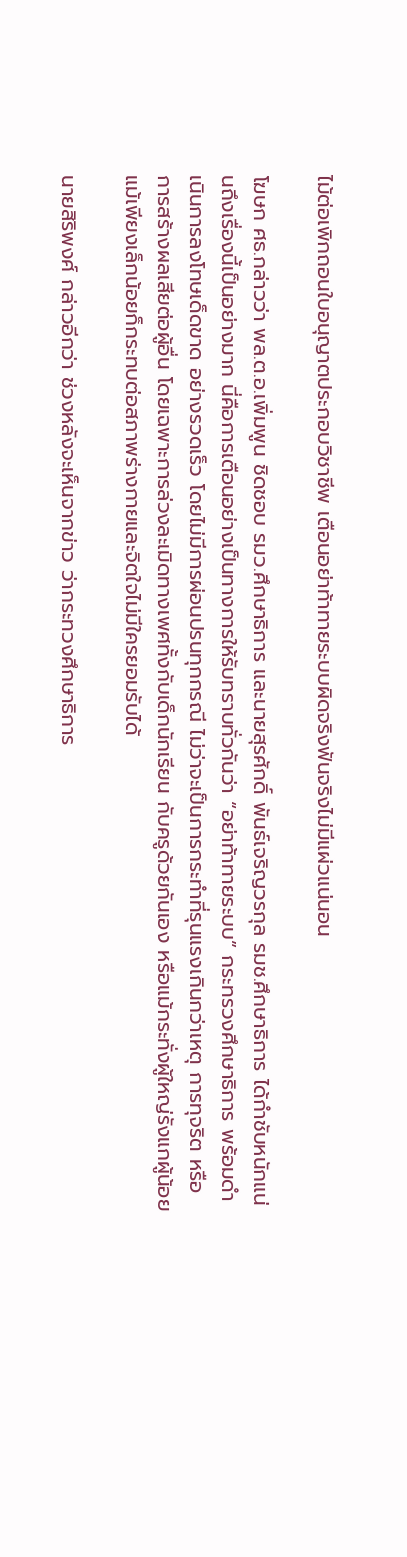ไม้ต่อเพิกถอนใบอนุญาตประกอบวิชาชีพ เตือนอย่าท้าทายระบบผิดจริงฟันจริงไม่มีแผ่วแน่นอน

โฆษก ศธ.กล่าวว่า พล.ต.อ.เพิ่มพูน ชิดชอบ รมว.ศึกษาธิการ และนายสุรศักดิ์ พันธ์เจริญวรกุล รมช.ศึกษาธิการ ได้กำชับหนักแน่นถึงเรื่องนี้เป็นอย่างมาก นี่คือการเตือนอย่างเป็นทางการให้รับทราบทั่วกันว่า “อย่าท้าทายระบบ” กระทรวงศึกษาธิการ พร้อมดำเนินการลงโทษเด็ดขาด อย่างรวดเร็ว โดยไม่มีการผ่อนปรนทุกกรณี ไม่ว่าจะเป็นการกระทำที่รุนแรงเกินกว่าเหตุ การทุจริต หรือการสร้างผลเสียต่อผู้อื่น โดยเฉพาะการล่วงละเมิดทางเพศทั้งกับเด็กนักเรียน กับครูด้วยกันเอง หรือแม้กระทั่งผู้ใหญ่รังแกผู้น้อย แม้เพียงเล็กน้อยก็กระทบต่อสภาพร่างกายและจิตใจไม่มีใครยอมรับได้

นายสิริพงศ์ กล่าวอีกว่า ช่วงหลังจะเห็นจากข่าว ว่ากระทวงศึกษาธิการ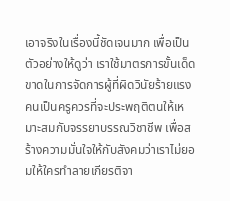เอาจริงในเรื่องนี้ชัดเจนมาก เพื่อเป็นตัวอย่างให้ดูว่า เราใช้มาตรการขั้นเด็ดขาดในการจัดการผู้ที่ผิดวินัยร้ายแรง คนเป็นครูควรที่จะประพฤติตนให้เหมาะสมกับจรรยาบรรณวิชาชีพ เพื่อสร้างความมั่นใจให้กับสังคมว่าเราไม่ยอมให้ใครทำลายเกียรติจา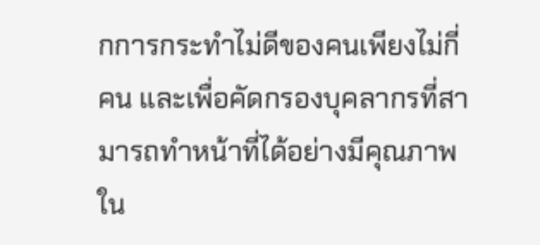กการกระทำไม่ดีของคนเพียงไม่กี่คน และเพื่อคัดกรองบุคลากรที่สามารถทำหน้าที่ได้อย่างมีคุณภาพใน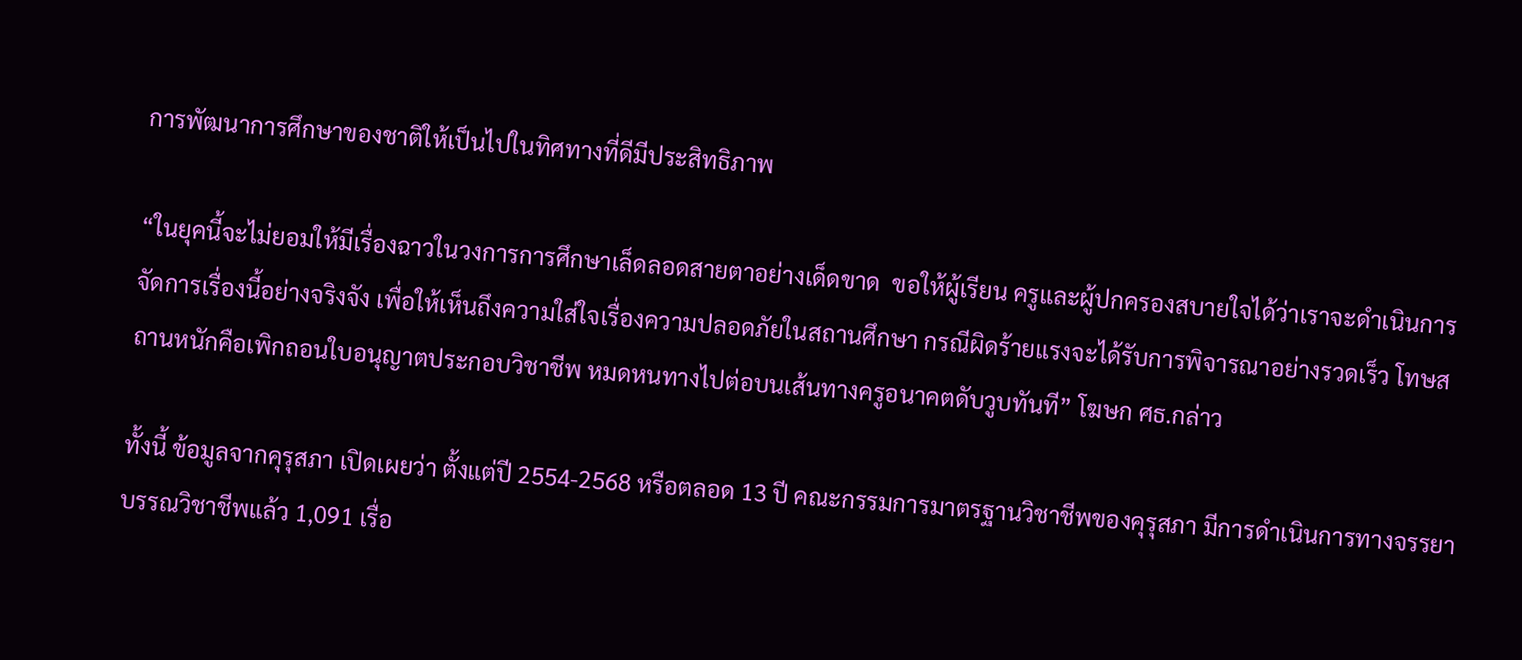การพัฒนาการศึกษาของชาติให้เป็นไปในทิศทางที่ดีมีประสิทธิภาพ

“ในยุคนี้จะไม่ยอมให้มีเรื่องฉาวในวงการการศึกษาเล็ดลอดสายตาอย่างเด็ดขาด  ขอให้ผู้เรียน ครูและผู้ปกครองสบายใจได้ว่าเราจะดำเนินการจัดการเรื่องนี้อย่างจริงจัง เพื่อให้เห็นถึงความใส่ใจเรื่องความปลอดภัยในสถานศึกษา กรณีผิดร้ายแรงจะได้รับการพิจารณาอย่างรวดเร็ว โทษสถานหนักคือเพิกถอนใบอนุญาตประกอบวิชาชีพ หมดหนทางไปต่อบนเส้นทางครูอนาคตดับวูบทันที” โฆษก ศธ.กล่าว

ทั้งนี้ ข้อมูลจากคุรุสภา เปิดเผยว่า ตั้งแต่ปี 2554-2568 หรือตลอด 13 ปี คณะกรรมการมาตรฐานวิชาชีพของคุรุสภา มีการดำเนินการทางจรรยาบรรณวิชาชีพแล้ว 1,091 เรื่อ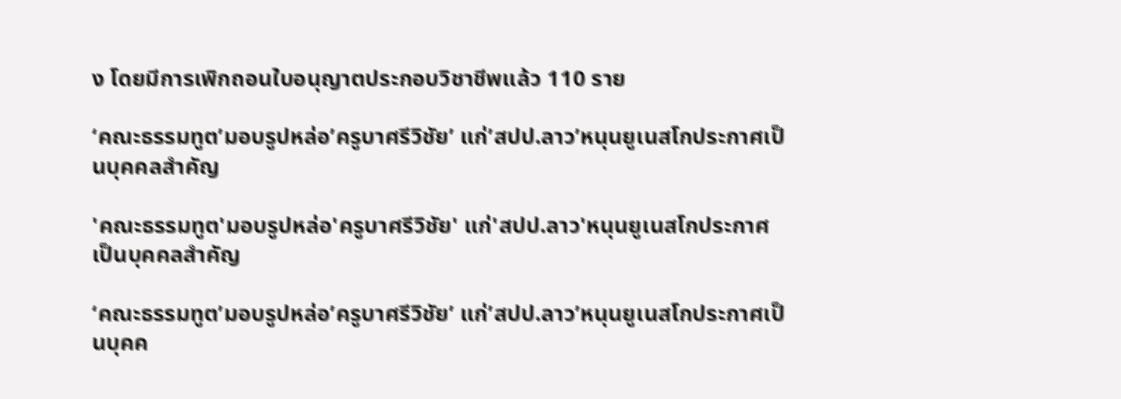ง โดยมีการเพิกถอนใบอนุญาตประกอบวิชาชีพแล้ว 110 ราย

‘คณะธรรมทูต’มอบรูปหล่อ’ครูบาศรีวิชัย’ แก่’สปป.ลาว’หนุนยูเนสโกประกาศเป็นบุคคลสำคัญ

'คณะธรรมทูต'มอบรูปหล่อ'ครูบาศรีวิชัย' แก่'สปป.ลาว'หนุนยูเนสโกประกาศเป็นบุคคลสำคัญ

‘คณะธรรมทูต’มอบรูปหล่อ’ครูบาศรีวิชัย’ แก่’สปป.ลาว’หนุนยูเนสโกประกาศเป็นบุคค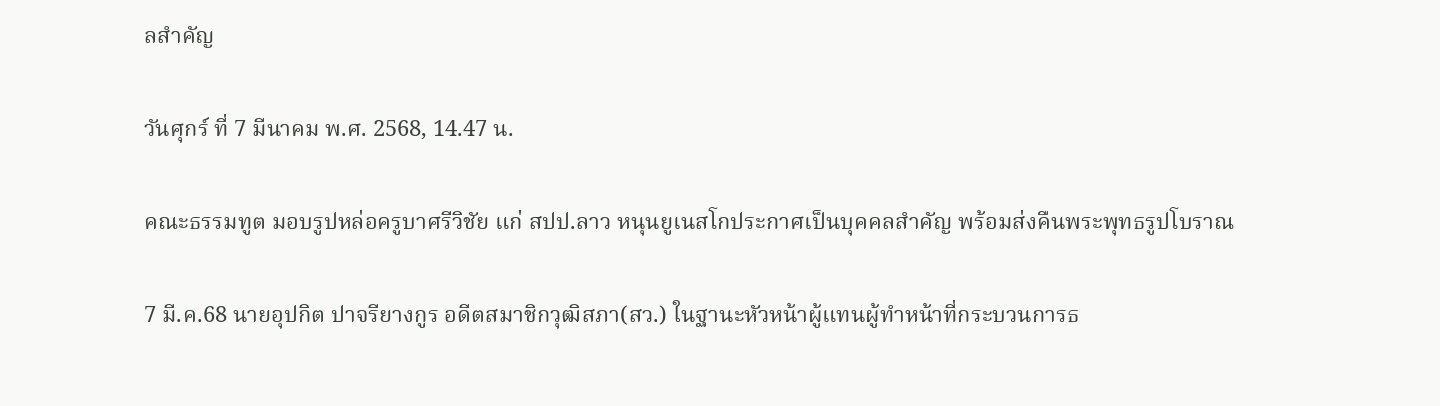ลสำคัญ

วันศุกร์ ที่ 7 มีนาคม พ.ศ. 2568, 14.47 น.

คณะธรรมทูต มอบรูปหล่อครูบาศรีวิชัย แก่ สปป.ลาว หนุนยูเนสโกประกาศเป็นบุคคลสำคัญ พร้อมส่งคืนพระพุทธรูปโบราณ

7 มี.ค.68 นายอุปกิต ปาจรียางกูร อดีตสมาชิกวุฒิสภา(สว.) ในฐานะหัวหน้าผู้แทนผู้ทำหน้าที่กระบวนการธ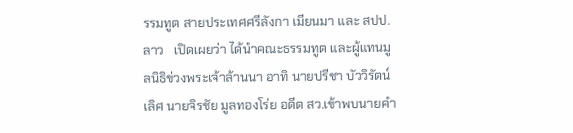รรมทูต สายประเทศศรีลังกา เมียนมา และ สปป.ลาว   เปิดเผยว่า ได้นำคณะธรรมทูต และผู้แทนมูลนิธิข่วงพระเจ้าล้านนา อาทิ นายปรีชา บัววิรัตน์เลิศ นายจิรชัย มูลทองโร่ย อดีต สว.เข้าพบนายคำ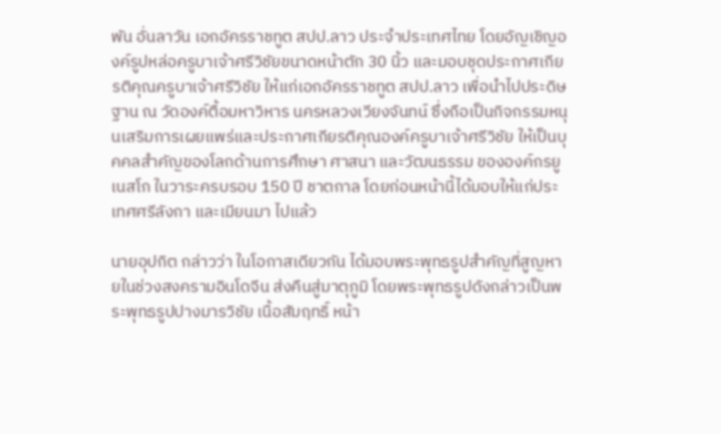พัน อั่นลาวัน เอกอัครราชทูต สปป.ลาว ประจำประเทศไทย โดยอัญเชิญองค์รูปหล่อครูบาเจ้าศรีวิชัยขนาดหน้าตัก 30 นิ้ว และมอบชุดประกาศเกียรติคุณครูบาเจ้าศรีวิชัย ให้แก่เอกอัครราชทูต สปป.ลาว เพื่อนำไปประดิษฐาน ณ วัดองค์ตื้อมหาวิหาร นครหลวงเวียงจันทน์ ซึ่งถือเป็นกิจกรรมหนุนเสริมการเผยแพร่และประกาศเกียรติคุณองค์ครูบาเจ้าศรีวิชัย ให้เป็นบุคคลสำคัญของโลกด้านการศึกษา ศาสนา และวัฒนธรรม ขององค์กรยูเนสโก ในวาระครบรอบ 150 ปี ชาตกาล โดยก่อนหน้านี้ได้มอบให้แก่ประเทศศรีลังกา และเมียนมา ไปแล้ว

นายอุปกิต กล่าวว่า ในโอกาสเดียวกัน ได้มอบพระพุทธรูปสำคัญที่สูญหายในช่วงสงครามอินโดจีน ส่งคืนสู่มาตุภูมิ โดยพระพุทธรูปดังกล่าวเป็นพระพุทธรูปปางมารวิชัย เนื้อสัมฤทธิ์ หน้า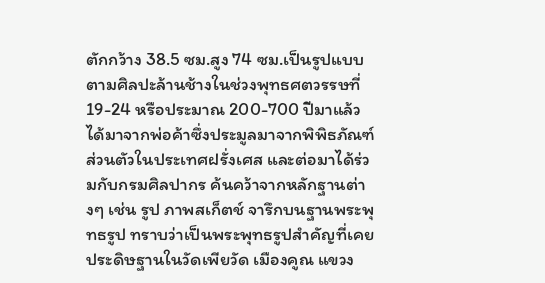ตักกว้าง 38.5 ซม.สูง 74 ซม.เป็นรูปแบบตามศิลปะล้านช้างในช่วงพุทธศตวรรษที่ 19-24 หรือประมาณ 200-700 ปีมาแล้ว ได้มาจากพ่อค้าซึ่งประมูลมาจากพิพิธภัณฑ์ส่วนตัวในประเทศฝรั่งเศส และต่อมาได้ร่วมกับกรมศิลปากร ค้นคว้าจากหลักฐานต่างๆ เช่น รูป ภาพสเก็ตช์ จารึกบนฐานพระพุทธรูป ทราบว่าเป็นพระพุทธรูปสำคัญที่เคยประดิษฐานในวัดเพียวัด เมืองคูณ แขวง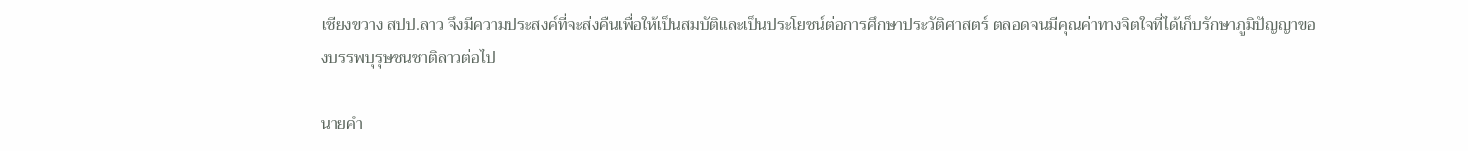เชียงขวาง สปป.ลาว จึงมีความประสงค์ที่จะส่งคืนเพื่อให้เป็นสมบัติและเป็นประโยชน์ต่อการศึกษาประวัติศาสตร์ ตลอดจนมีคุณค่าทางจิตใจที่ได้เก็บรักษาภูมิปัญญาของบรรพบุรุษชนชาติลาวต่อไป

นายคำ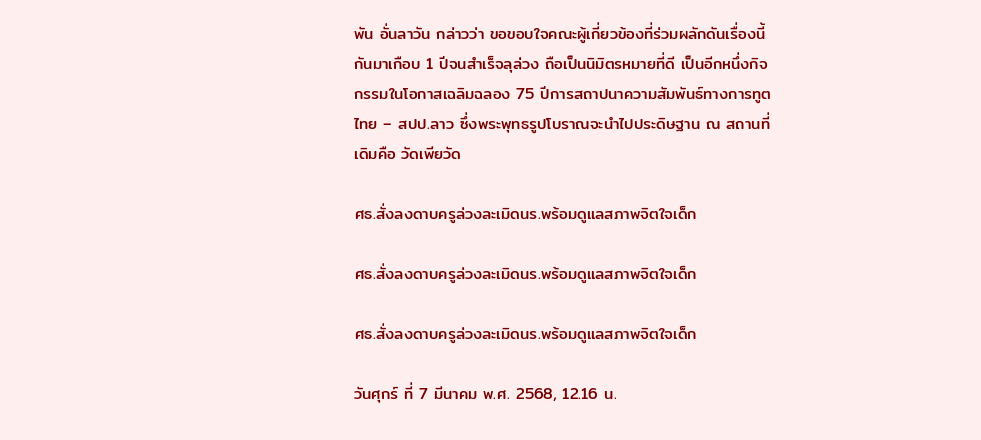พัน อั่นลาวัน กล่าวว่า ขอขอบใจคณะผู้เกี่ยวข้องที่ร่วมผลักดันเรื่องนี้กันมาเกือบ 1 ปีจนสำเร็จลุล่วง ถือเป็นนิมิตรหมายที่ดี เป็นอีกหนึ่งกิจกรรมในโอกาสเฉลิมฉลอง 75 ปีการสถาปนาความสัมพันธ์ทางการทูตไทย – สปป.ลาว ซึ่งพระพุทธรูปโบราณจะนำไปประดิษฐาน ณ สถานที่เดิมคือ วัดเพียวัด

ศธ.สั่งลงดาบครูล่วงละเมิดนร.พร้อมดูแลสภาพจิตใจเด็ก

ศธ.สั่งลงดาบครูล่วงละเมิดนร.พร้อมดูแลสภาพจิตใจเด็ก

ศธ.สั่งลงดาบครูล่วงละเมิดนร.พร้อมดูแลสภาพจิตใจเด็ก

วันศุกร์ ที่ 7 มีนาคม พ.ศ. 2568, 12.16 น.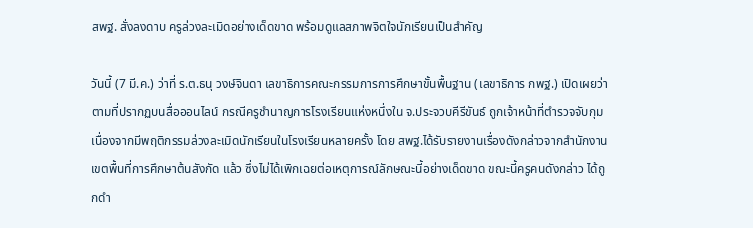สพฐ. สั่งลงดาบ ครูล่วงละเมิดอย่างเด็ดขาด พร้อมดูแลสภาพจิตใจนักเรียนเป็นสำคัญ

วันนี้ (7 มี.ค.) ว่าที่ ร.ต.ธนุ วงษ์จินดา เลขาธิการคณะกรรมการการศึกษาขั้นพื้นฐาน (เลขาธิการ กพฐ.) เปิดเผยว่า ตามที่ปรากฏบนสื่อออนไลน์ กรณีครูชำนาญการโรงเรียนแห่งหนึ่งใน จ.ประจวบคีรีขันธ์ ถูกเจ้าหน้าที่ตำรวจจับกุมเนื่องจากมีพฤติกรรมล่วงละเมิดนักเรียนในโรงเรียนหลายครั้ง โดย สพฐ.ได้รับรายงานเรื่องดังกล่าวจากสำนักงานเขตพื้นที่การศึกษาต้นสังกัด แล้ว ซึ่งไม่ได้เพิกเฉยต่อเหตุการณ์ลักษณะนี้อย่างเด็ดขาด ขณะนี้ครูคนดังกล่าว ได้ถูกดำ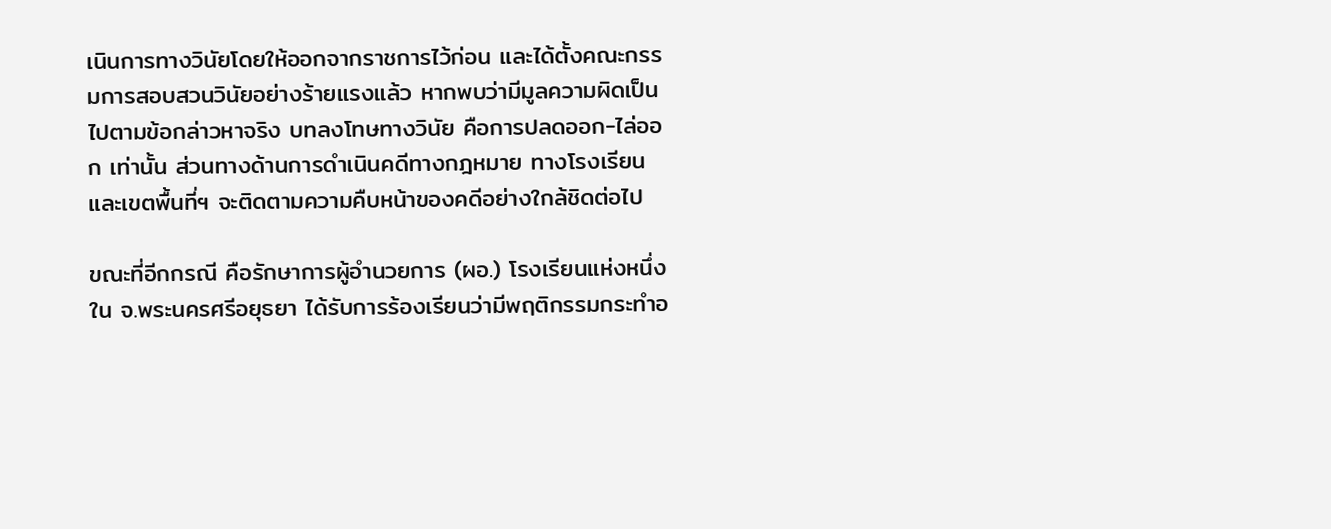เนินการทางวินัยโดยให้ออกจากราชการไว้ก่อน และได้ตั้งคณะกรรมการสอบสวนวินัยอย่างร้ายแรงแล้ว หากพบว่ามีมูลความผิดเป็นไปตามข้อกล่าวหาจริง บทลงโทษทางวินัย คือการปลดออก-ไล่ออก เท่านั้น ส่วนทางด้านการดำเนินคดีทางกฎหมาย ทางโรงเรียนและเขตพื้นที่ฯ จะติดตามความคืบหน้าของคดีอย่างใกล้ชิดต่อไป

ขณะที่อีกกรณี คือรักษาการผู้อำนวยการ (ผอ.) โรงเรียนแห่งหนึ่งใน จ.พระนครศรีอยุธยา ได้รับการร้องเรียนว่ามีพฤติกรรมกระทำอ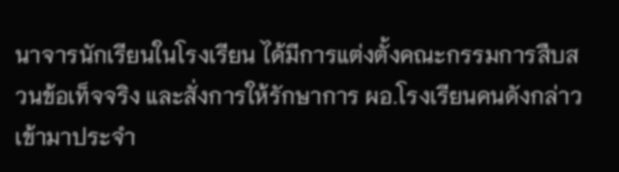นาจารนักเรียนในโรงเรียน ได้มีการแต่งตั้งคณะกรรมการสืบสวนข้อเท็จจริง และสั่งการให้รักษาการ ผอ.โรงเรียนคนดังกล่าว เข้ามาประจำ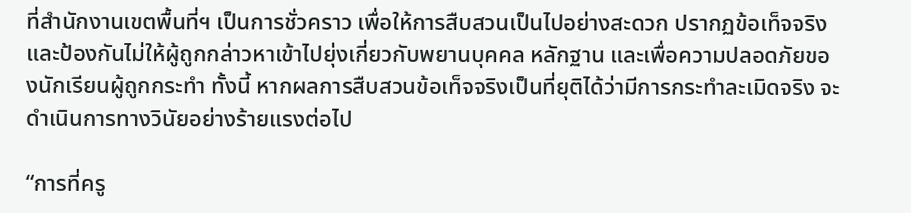ที่สำนักงานเขตพื้นที่ฯ เป็นการชั่วคราว เพื่อให้การสืบสวนเป็นไปอย่างสะดวก ปรากฏข้อเท็จจริง และป้องกันไม่ให้ผู้ถูกกล่าวหาเข้าไปยุ่งเกี่ยวกับพยานบุคคล หลักฐาน และเพื่อความปลอดภัยของนักเรียนผู้ถูกกระทำ ทั้งนี้ หากผลการสืบสวนข้อเท็จจริงเป็นที่ยุติได้ว่ามีการกระทำละเมิดจริง จะดำเนินการทางวินัยอย่างร้ายแรงต่อไป

“การที่ครู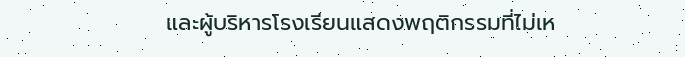และผู้บริหารโรงเรียนแสดงพฤติกรรมที่ไม่เห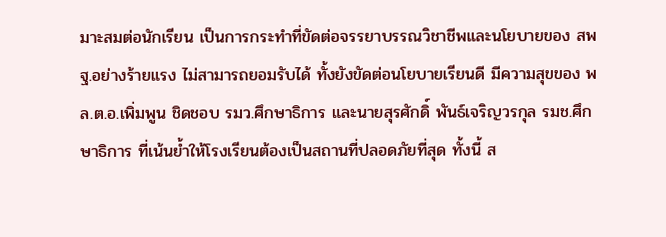มาะสมต่อนักเรียน เป็นการกระทำที่ขัดต่อจรรยาบรรณวิชาชีพและนโยบายของ สพฐ.อย่างร้ายแรง ไม่สามารถยอมรับได้ ทั้งยังขัดต่อนโยบายเรียนดี มีความสุขของ พล.ต.อ.เพิ่มพูน ชิดชอบ รมว.ศึกษาธิการ และนายสุรศักดิ์ พันธ์เจริญวรกุล รมช.ศึกษาธิการ ที่เน้นย้ำให้โรงเรียนต้องเป็นสถานที่ปลอดภัยที่สุด ทั้งนี้ ส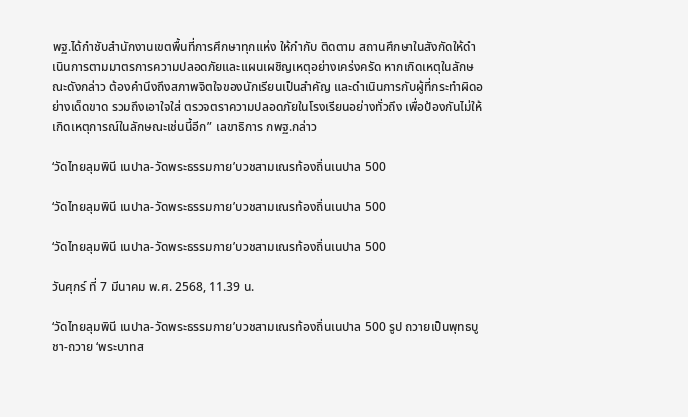พฐ.ได้กำชับสำนักงานเขตพื้นที่การศึกษาทุกแห่ง ให้กำกับ ติดตาม สถานศึกษาในสังกัดให้ดำเนินการตามมาตรการความปลอดภัยและแผนเผชิญเหตุอย่างเคร่งครัด หากเกิดเหตุในลักษณะดังกล่าว ต้องคำนึงถึงสภาพจิตใจของนักเรียนเป็นสำคัญ และดำเนินการกับผู้ที่กระทำผิดอย่างเด็ดขาด รวมถึงเอาใจใส่ ตรวจตราความปลอดภัยในโรงเรียนอย่างทั่วถึง เพื่อป้องกันไม่ให้เกิดเหตุการณ์ในลักษณะเช่นนี้อีก” เลขาธิการ กพฐ.กล่าว

‘วัดไทยลุมพินี เนปาล-วัดพระธรรมกาย’บวชสามเณรท้องถิ่นเนปาล 500

‘วัดไทยลุมพินี เนปาล-วัดพระธรรมกาย’บวชสามเณรท้องถิ่นเนปาล 500

‘วัดไทยลุมพินี เนปาล-วัดพระธรรมกาย’บวชสามเณรท้องถิ่นเนปาล 500

วันศุกร์ ที่ 7 มีนาคม พ.ศ. 2568, 11.39 น.

‘วัดไทยลุมพินี เนปาล-วัดพระธรรมกาย’บวชสามเณรท้องถิ่นเนปาล 500 รูป ถวายเป็นพุทธบูชา-ถวาย ‘พระบาทส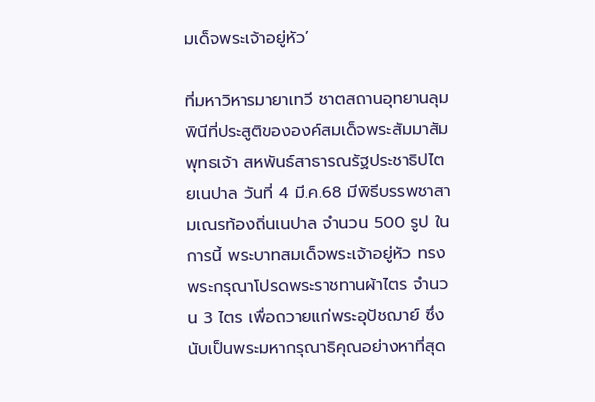มเด็จพระเจ้าอยู่หัว’

ที่มหาวิหารมายาเทวี ชาตสถานอุทยานลุมพินีที่ประสูติขององค์สมเด็จพระสัมมาสัมพุทธเจ้า สหพันธ์สาธารณรัฐประชาธิปไตยเนปาล วันที่ 4 มี.ค.68 มีพิธีบรรพชาสามเณรท้องถิ่นเนปาล จำนวน 500 รูป ในการนี้ พระบาทสมเด็จพระเจ้าอยู่หัว ทรงพระกรุณาโปรดพระราชทานผ้าไตร จำนวน 3 ไตร เพื่อถวายแก่พระอุปัชฌาย์ ซึ่งนับเป็นพระมหากรุณาธิคุณอย่างหาที่สุด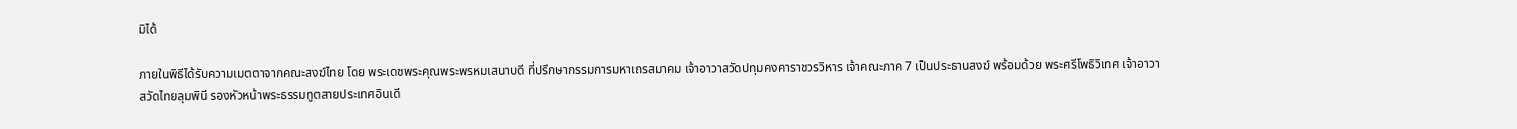มิได้

ภายในพิธีได้รับความเมตตาจากคณะสงฆ์ไทย โดย พระเดชพระคุณพระพรหมเสนาบดี ที่ปรึกษากรรมการมหาเถรสมาคม เจ้าอาวาสวัดปทุมคงคาราชวรวิหาร เจ้าคณะภาค 7 เป็นประธานสงฆ์ พร้อมด้วย พระศรีโพธิวิเทศ เจ้าอาวาสวัดไทยลุมพินี รองหัวหน้าพระธรรมทูตสายประเทศอินเดี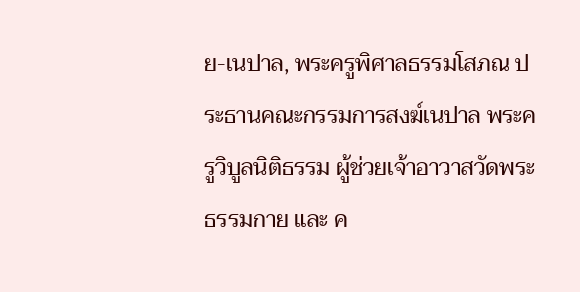ย-เนปาล, พระครูพิศาลธรรมโสภณ ประธานคณะกรรมการสงฆ์เนปาล พระครูวิบูลนิติธรรม ผู้ช่วยเจ้าอาวาสวัดพระธรรมกาย และ ค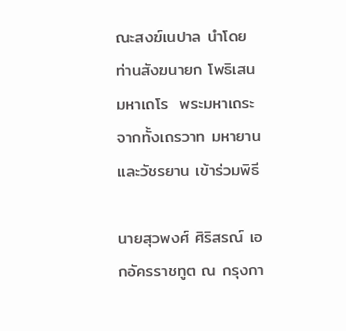ณะสงฆ์เนปาล นำโดย ท่านสังฆนายก โพธิเสน มหาเถโร  พระมหาเถระ จากทั้งเถรวาท มหายาน และวัชรยาน เข้าร่วมพิธี

นายสุวพงศ์ ศิริสรณ์ เอกอัครราชทูต ณ กรุงกา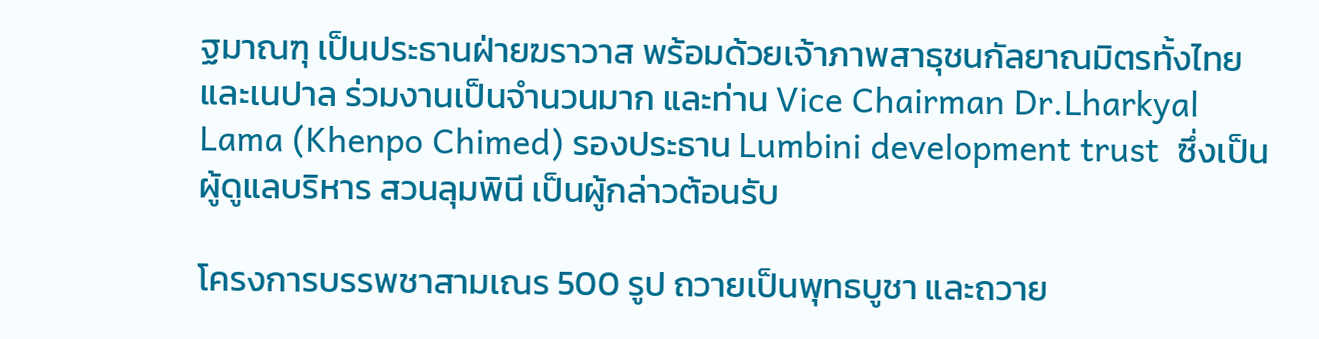ฐมาณฑุ เป็นประธานฝ่ายฆราวาส พร้อมด้วยเจ้าภาพสาธุชนกัลยาณมิตรทั้งไทย และเนปาล ร่วมงานเป็นจำนวนมาก และท่าน Vice Chairman Dr.Lharkyal Lama (Khenpo Chimed) รองประธาน Lumbini development trust  ซึ่งเป็นผู้ดูแลบริหาร สวนลุมพินี เป็นผู้กล่าวต้อนรับ

โครงการบรรพชาสามเณร 500 รูป ถวายเป็นพุทธบูชา และถวาย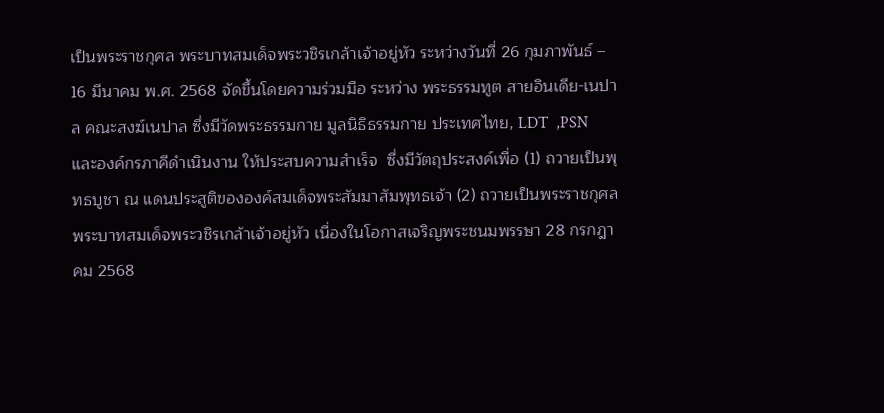เป็นพระราชกุศล พระบาทสมเด็จพระวชิรเกล้าเจ้าอยู่หัว ระหว่างวันที่ 26 กุมภาพันธ์ – 16 มีนาคม พ.ศ. 2568 จัดขึ้นโดยความร่วมมือ ระหว่าง พระธรรมทูต สายอินเดีย-เนปาล คณะสงฆ์เนปาล ซึ่งมีวัดพระธรรมกาย มูลนิธิธรรมกาย ประเทศไทย, LDT  ,PSN และองค์กรภาคีดำเนินงาน ให้ประสบความสำเร็จ  ซึ่งมีวัตถุประสงค์เพื่อ (1) ถวายเป็นพุทธบูชา ณ แดนประสูติขององค์สมเด็จพระสัมมาสัมพุทธเจ้า (2) ถวายเป็นพระราชกุศล พระบาทสมเด็จพระวชิรเกล้าเจ้าอยู่หัว เนื่องในโอกาสเจริญพระชนมพรรษา 28 กรกฎาคม 2568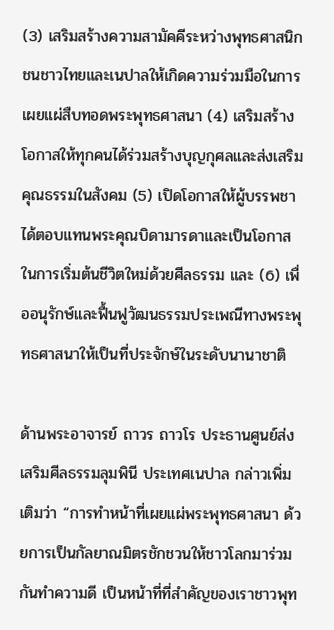(3) เสริมสร้างความสามัคคีระหว่างพุทธศาสนิกชนชาวไทยและเนปาลให้เกิดความร่วมมือในการเผยแผ่สืบทอดพระพุทธศาสนา (4) เสริมสร้างโอกาสให้ทุกคนได้ร่วมสร้างบุญกุศลและส่งเสริมคุณธรรมในสังคม (5) เปิดโอกาสให้ผู้บรรพชาได้ตอบแทนพระคุณบิดามารดาและเป็นโอกาสในการเริ่มต้นชีวิตใหม่ด้วยศีลธรรม และ (6) เพื่ออนุรักษ์และฟื้นฟูวัฒนธรรมประเพณีทางพระพุทธศาสนาให้เป็นที่ประจักษ์ในระดับนานาชาติ

ด้านพระอาจารย์ ถาวร ถาวโร ประธานศูนย์ส่งเสริมศีลธรรมลุมพินี ประเทศเนปาล กล่าวเพิ่มเติมว่า “การทำหน้าที่เผยแผ่พระพุทธศาสนา ด้วยการเป็นกัลยาณมิตรชักชวนให้ชาวโลกมาร่วมกันทำความดี เป็นหน้าที่ที่สำคัญของเราชาวพุท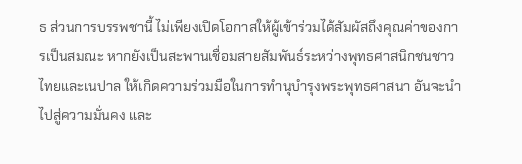ธ ส่วนการบรรพชานี้ ไม่เพียงเปิดโอกาสให้ผู้เข้าร่วมได้สัมผัสถึงคุณค่าของการเป็นสมณะ หากยังเป็นสะพานเชื่อมสายสัมพันธ์ระหว่างพุทธศาสนิกชนชาวไทยและเนปาล ให้เกิดความร่วมมือในการทำนุบำรุงพระพุทธศาสนา อันจะนำไปสู่ความมั่นคง และ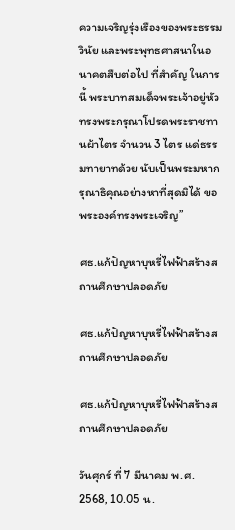ความเจริญรุ่งเรืองของพระธรรมวินัย และพระพุทธศาสนาในอนาคตสืบต่อไป ที่สำคัญ ในการนี้ พระบาทสมเด็จพระเจ้าอยู่หัว ทรงพระกรุณาโปรดพระราชทานผ้าไตร จำนวน 3 ไตร แด่ธรรมทายาทด้วย นับเป็นพระมหากรุณาธิคุณอย่างหาที่สุดมิได้ ขอพระองค์ทรงพระเจริญ”

ศธ.แก้ปัญหาบุหรี่ไฟฟ้าสร้างสถานศึกษาปลอดภัย

ศธ.แก้ปัญหาบุหรี่ไฟฟ้าสร้างสถานศึกษาปลอดภัย

ศธ.แก้ปัญหาบุหรี่ไฟฟ้าสร้างสถานศึกษาปลอดภัย

วันศุกร์ ที่ 7 มีนาคม พ.ศ. 2568, 10.05 น.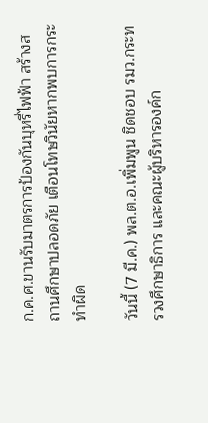ก.ค.ศ.ขานรับมาตรการป้องกันบุหรี่ไฟฟ้า สร้างสถานศึกษาปลอดภัย เตือนโทษวินัยหากพบการกระทำผิด

วันนี้ (7 มี.ค.) พล.ต.อ.เพิ่มพูน ชิดชอบ รมว.กระทรวงศึกษาธิการ และคณะผู้บริหารองค์ก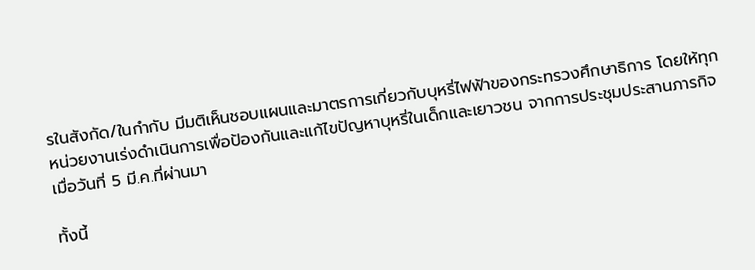รในสังกัด/ในกำกับ มีมติเห็นชอบแผนและมาตรการเกี่ยวกับบุหรี่ไฟฟ้าของกระทรวงศึกษาธิการ โดยให้ทุกหน่วยงานเร่งดำเนินการเพื่อป้องกันและแก้ไขปัญหาบุหรี่ในเด็กและเยาวชน จากการประชุมประสานภารกิจ เมื่อวันที่ 5 มี.ค.ที่ผ่านมา

ทั้งนี้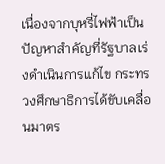เนื่องจากบุหรี่ไฟฟ้าเป็นปัญหาสำคัญที่รัฐบาลเร่งดำเนินการแก้ไข กระทรวงศึกษาธิการได้ขับเคลื่อนมาตร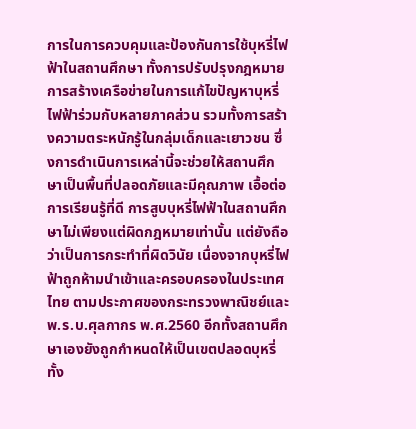การในการควบคุมและป้องกันการใช้บุหรี่ไฟฟ้าในสถานศึกษา ทั้งการปรับปรุงกฎหมาย การสร้างเครือข่ายในการแก้ไขปัญหาบุหรี่ไฟฟ้าร่วมกับหลายภาคส่วน รวมทั้งการสร้างความตระหนักรู้ในกลุ่มเด็กและเยาวชน ซึ่งการดำเนินการเหล่านี้จะช่วยให้สถานศึกษาเป็นพื้นที่ปลอดภัยและมีคุณภาพ เอื้อต่อการเรียนรู้ที่ดี การสูบบุหรี่ไฟฟ้าในสถานศึกษาไม่เพียงแต่ผิดกฎหมายเท่านั้น แต่ยังถือว่าเป็นการกระทำที่ผิดวินัย เนื่องจากบุหรี่ไฟฟ้าถูกห้ามนำเข้าและครอบครองในประเทศไทย ตามประกาศของกระทรวงพาณิชย์และ พ.ร.บ.ศุลกากร พ.ศ.2560 อีกทั้งสถานศึกษาเองยังถูกกำหนดให้เป็นเขตปลอดบุหรี่ทั้ง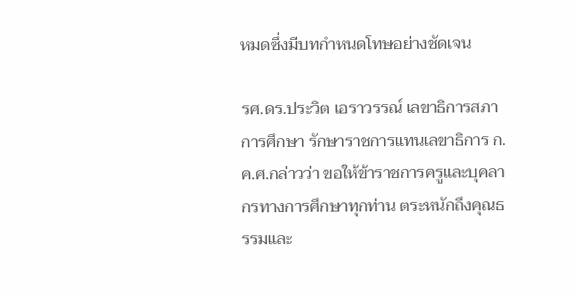หมดซึ่งมีบทกำหนดโทษอย่างชัดเจน

รศ.ดร.ประวิต เอราวรรณ์ เลขาธิการสภาการศึกษา รักษาราชการแทนเลขาธิการ ก.ค.ศ.กล่าวว่า ขอให้ข้าราชการครูและบุคลากรทางการศึกษาทุกท่าน ตระหนักถึงคุณธรรมและ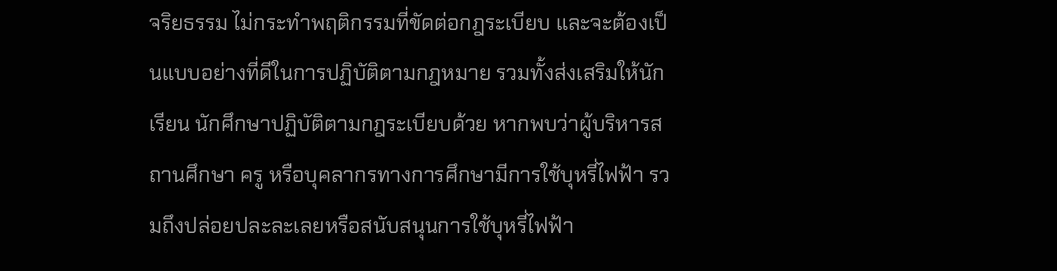จริยธรรม ไม่กระทำพฤติกรรมที่ขัดต่อกฎระเบียบ และจะต้องเป็นแบบอย่างที่ดีในการปฏิบัติตามกฎหมาย รวมทั้งส่งเสริมให้นักเรียน นักศึกษาปฏิบัติตามกฎระเบียบด้วย หากพบว่าผู้บริหารสถานศึกษา ครู หรือบุคลากรทางการศึกษามีการใช้บุหรี่ไฟฟ้า รวมถึงปล่อยปละละเลยหรือสนับสนุนการใช้บุหรี่ไฟฟ้า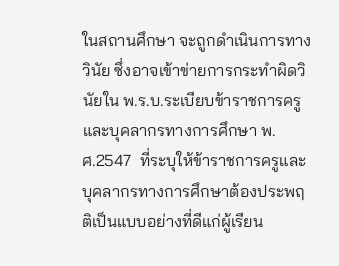ในสถานศึกษา จะถูกดำเนินการทางวินัย ซึ่งอาจเข้าข่ายการกระทำผิดวินัยใน พ.ร.บ.ระเบียบข้าราชการครูและบุคลากรทางการศึกษา พ.ศ.2547  ที่ระบุให้ข้าราชการครูและบุคลากรทางการศึกษาต้องประพฤติเป็นแบบอย่างที่ดีแก่ผู้เรียน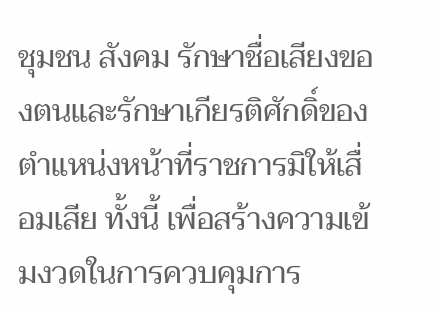ชุมชน สังคม รักษาชื่อเสียงของตนและรักษาเกียรติศักดิ์ของตำแหน่งหน้าที่ราชการมิให้เสื่อมเสีย ทั้งนี้ เพื่อสร้างความเข้มงวดในการควบคุมการ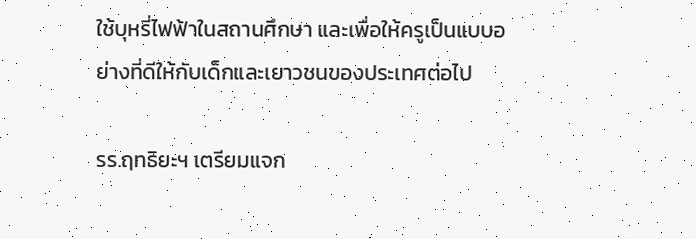ใช้บุหรี่ไฟฟ้าในสถานศึกษา และเพื่อให้ครูเป็นแบบอย่างที่ดีให้กับเด็กและเยาวชนของประเทศต่อไป

รร.ฤทธิยะฯ เตรียมแจก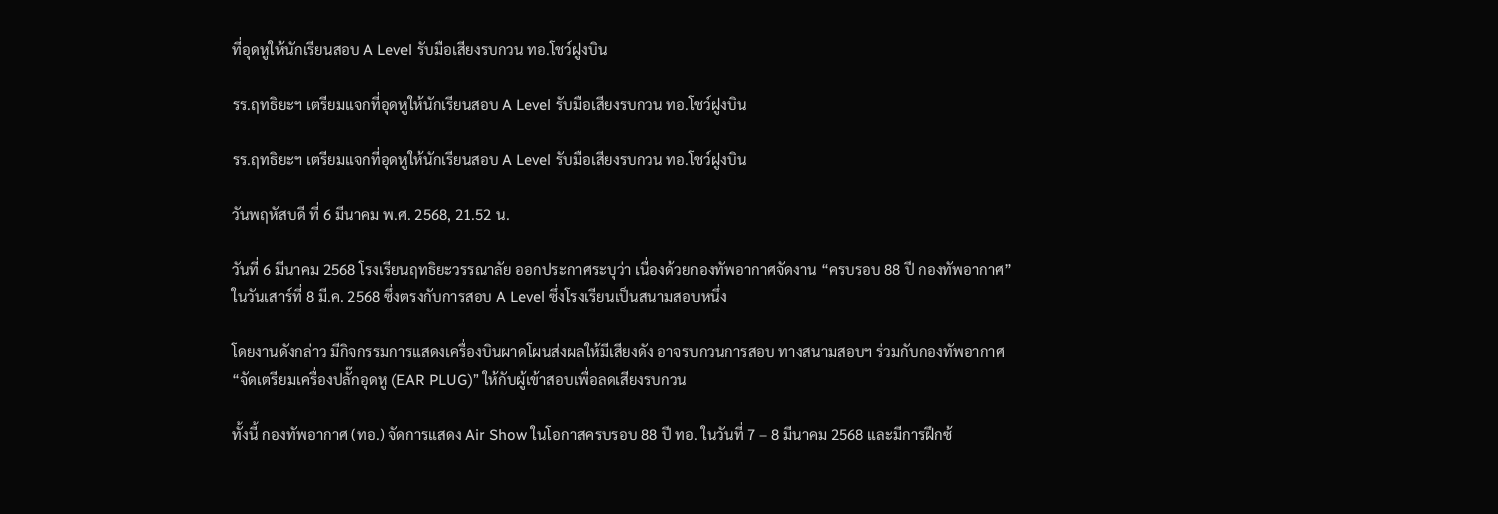ที่อุดหูให้นักเรียนสอบ A Level รับมือเสียงรบกวน ทอ.โชว์ฝูงบิน

รร.ฤทธิยะฯ เตรียมแจกที่อุดหูให้นักเรียนสอบ A Level รับมือเสียงรบกวน ทอ.โชว์ฝูงบิน

รร.ฤทธิยะฯ เตรียมแจกที่อุดหูให้นักเรียนสอบ A Level รับมือเสียงรบกวน ทอ.โชว์ฝูงบิน

วันพฤหัสบดี ที่ 6 มีนาคม พ.ศ. 2568, 21.52 น.

วันที่ 6 มีนาคม 2568 โรงเรียนฤทธิยะวรรณาลัย ออกประกาศระบุว่า เนื่องด้วยกองทัพอากาศจัดงาน “ครบรอบ 88 ปี กองทัพอากาศ” ในวันเสาร์ที่ 8 มี.ค. 2568 ซึ่งตรงกับการสอบ A Level ซึ่งโรงเรียนเป็นสนามสอบหนึ่ง

โดยงานดังกล่าว มีกิจกรรมการแสดงเครื่องบินผาดโผนส่งผลให้มีเสียงดัง อาจรบกวนการสอบ ทางสนามสอบฯ ร่วมกับกองทัพอากาศ “จัดเตรียมเครื่องปลั๊กอุดหู (EAR PLUG)” ให้กับผู้เข้าสอบเพื่อลดเสียงรบกวน

ทั้งนี้ กองทัพอากาศ (ทอ.) จัดการแสดง Air Show ในโอกาสครบรอบ 88 ปี ทอ. ในวันที่ 7 – 8 มีนาคม 2568 และมีการฝึกซ้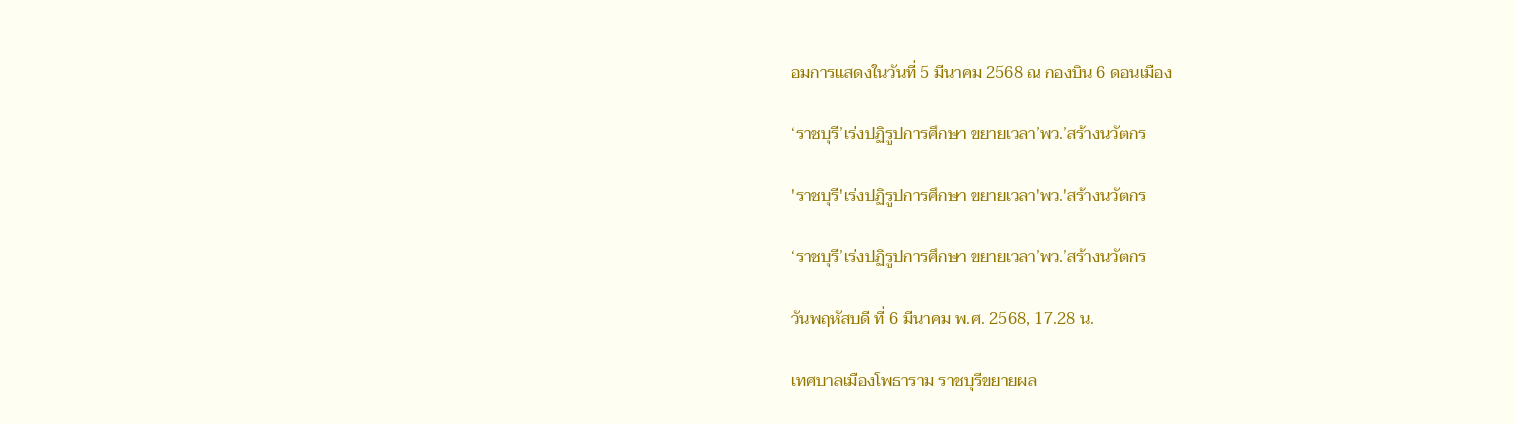อมการแสดงในวันที่ 5 มีนาคม 2568 ณ กองบิน 6 ดอนเมือง

‘ราชบุรี’เร่งปฏิรูปการศึกษา ขยายเวลา’พว.’สร้างนวัตกร

'ราชบุรี'เร่งปฏิรูปการศึกษา ขยายเวลา'พว.'สร้างนวัตกร

‘ราชบุรี’เร่งปฏิรูปการศึกษา ขยายเวลา’พว.’สร้างนวัตกร

วันพฤหัสบดี ที่ 6 มีนาคม พ.ศ. 2568, 17.28 น.

เทศบาลเมืองโพธาราม ราชบุรีขยายผล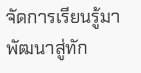จัดการเรียนรู้มาพัฒนาสู่ทัก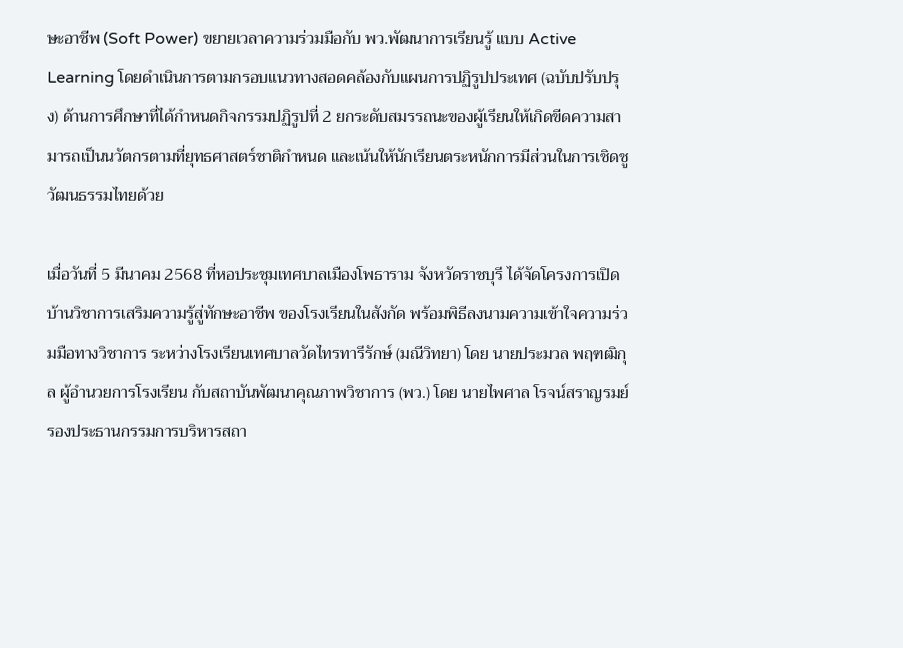ษะอาชีพ (Soft Power) ขยายเวลาความร่วมมือกับ พว.พัฒนาการเรียนรู้ แบบ Active Learning โดยดำเนินการตามกรอบแนวทางสอดคล้องกับแผนการปฏิรูปประเทศ (ฉบับปรับปรุง) ด้านการศึกษาที่ได้กำหนดกิจกรรมปฏิรูปที่ 2 ยกระดับสมรรถนะของผู้เรียนให้เกิดขีดความสามารถเป็นนวัตกรตามที่ยุทธศาสตร์ชาติกำหนด และเน้นให้นักเรียนตระหนักการมีส่วนในการเชิดชูวัฒนธรรมไทยด้วย

เมื่อวันที่ 5 มีนาคม 2568 ที่หอประชุมเทศบาลเมืองโพธาราม จังหวัดราชบุรี ได้จัดโครงการเปิดบ้านวิชาการเสริมความรู้สู่ทักษะอาชีพ ของโรงเรียนในสังกัด พร้อมพิธีลงนามความเข้าใจความร่วมมือทางวิชาการ ระหว่างโรงเรียนเทศบาลวัดไทรทารีรักษ์ (มณีวิทยา) โดย นายประมวล พฤฑฒิกุล ผู้อำนวยการโรงเรียน กับสถาบันพัฒนาคุณภาพวิชาการ (พว.) โดย นายไพศาล โรจน์สราญรมย์ รองประธานกรรมการบริหารสถา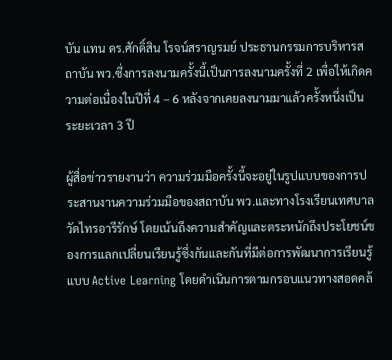บัน แทน ดร.ศักดิ์สิน โรจน์สราญรมย์ ประธานกรรมการบริหารสถาบัน พว.ซึ่งการลงนามครั้งนี้เป็นการลงนามครั้งที่ 2 เพื่อให้เกิดความต่อเนื่องในปีที่ 4 – 6 หลังจากเคยลงนามมาแล้วครั้งหนึ่งเป็นระยะเวลา 3 ปี

ผู้สื่อข่าวรายงานว่า ความร่วมมือครั้งนี้จะอยู่ในรูปแบบของการประสานงานความร่วมมือของสถาบัน พว.และทางโรงเรียนเทศบาลวัดไทรอารีรักษ์ โดยเน้นถึงความสำคัญและตระหนักถึงประโยชน์ของการแลกเปลี่ยนเรียนรู้ซึ่งกันและกันที่มีต่อการพัฒนาการเรียนรู้ แบบ Active Learning โดยดำเนินการตามกรอบแนวทางสอดคล้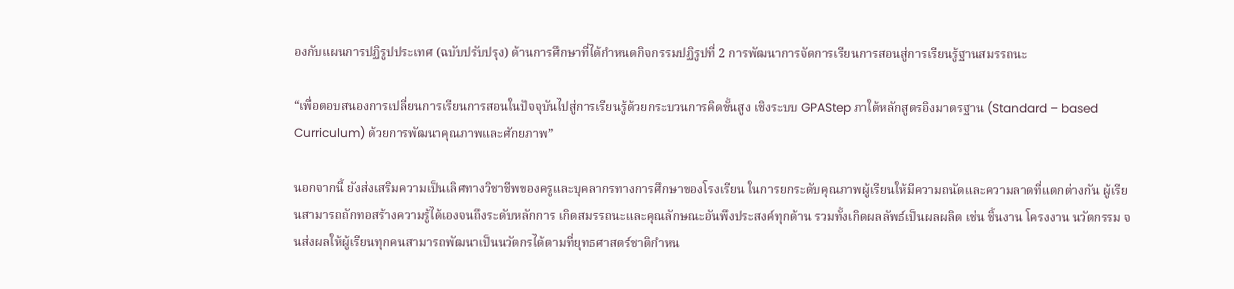องกับแผนการปฏิรูปประเทศ (ฉบับปรับปรุง) ด้านการศึกษาที่ได้กำหนดกิจกรรมปฏิรูปที่ 2 การพัฒนาการจัดการเรียนการสอนสู่การเรียนรู้ฐานสมรรถนะ

“เพื่อตอบสนองการเปลี่ยนการเรียนการสอนในปัจจุบันไปสู่การเรียนรู้ด้วยกระบวนการคิดขั้นสูง เชิงระบบ GPAStep ภาใต้หลักสูตรอิงมาตรฐาน (Standard – based Curriculum) ด้วยการพัฒนาคุณภาพและศักยภาพ”

นอกจากนี้ ยังส่งเสริมความเป็นเลิศทางวิชาชีพของครูและบุคลากรทางการศึกษาของโรงเรียน ในการยกระดับคุณภาพผู้เรียนให้มีความถนัดและความลาดที่แตกต่างกัน ผู้เรียนสามารถถักทอสร้างความรู้ได้เองจนถึงระดับหลักการ เกิดสมรรถนะและคุณลักษณะอันพึงประสงค์ทุกด้าน รวมทั้งเกิดผลลัพธ์เป็นผลผลิต เช่น ชิ้นงาน โครงงาน นวัตกรรม จนส่งผลให้ผู้เรียนทุกคนสามารถพัฒนาเป็นนวัตกรได้ตามที่ยุทธศาสตร์ชาติกำหน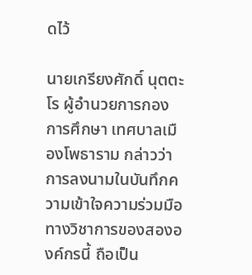ดไว้

นายเกรียงศักดิ์ นุตตะโร ผู้อำนวยการกองการศึกษา เทศบาลเมืองโพธาราม กล่าวว่า การลงนามในบันทึกความเข้าใจความร่วมมือทางวิชาการของสององค์กรนี้ ถือเป็น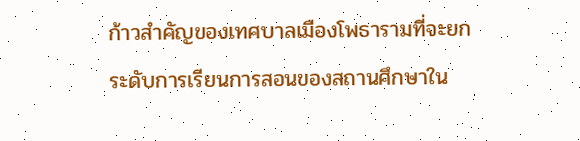ก้าวสำคัญของเทศบาลเมืองโพธารามที่จะยกระดับการเรียนการสอนของสถานศึกษาใน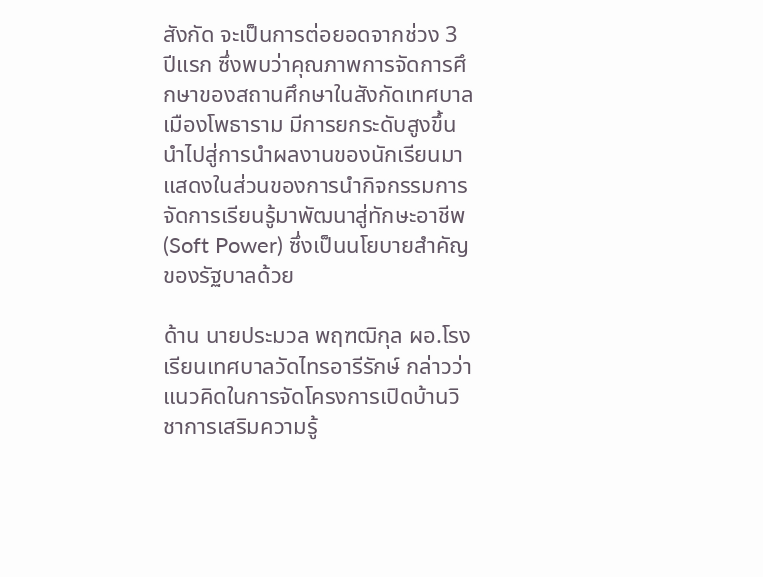สังกัด จะเป็นการต่อยอดจากช่วง 3 ปีแรก ซึ่งพบว่าคุณภาพการจัดการศึกษาของสถานศึกษาในสังกัดเทศบาลเมืองโพธาราม มีการยกระดับสูงขึ้น นำไปสู่การนำผลงานของนักเรียนมาแสดงในส่วนของการนำกิจกรรมการจัดการเรียนรู้มาพัฒนาสู่ทักษะอาชีพ (Soft Power) ซึ่งเป็นนโยบายสำคัญของรัฐบาลด้วย

ด้าน นายประมวล พฤฑฒิกุล ผอ.โรงเรียนเทศบาลวัดไทรอารีรักษ์ กล่าวว่า แนวคิดในการจัดโครงการเปิดบ้านวิชาการเสริมความรู้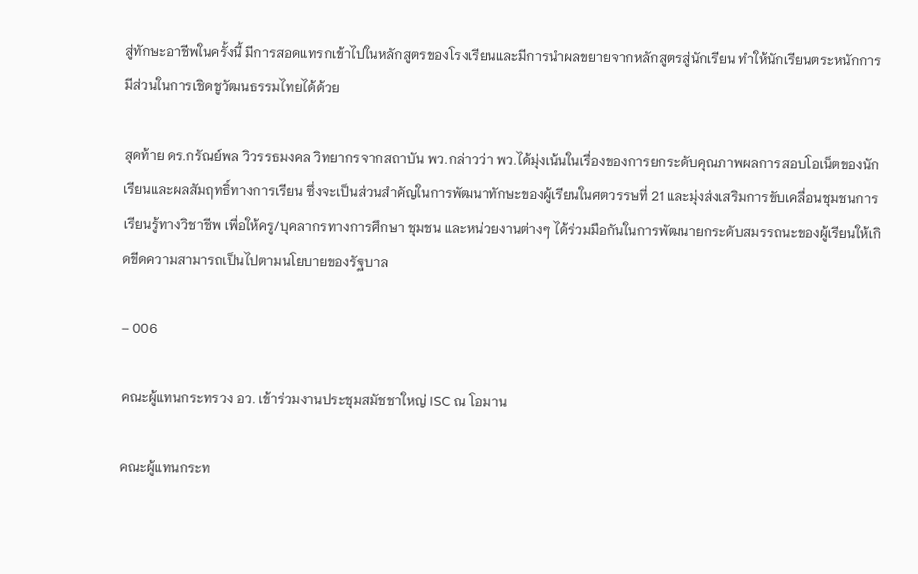สู่ทักษะอาชีพในครั้งนี้ มีการสอดแทรกเข้าไปในหลักสูตรของโรงเรียนและมีการนำผลขยายจากหลักสูตรสู่นักเรียน ทำให้นักเรียนตระหนักการมีส่วนในการเชิดชูวัฒนธรรมไทยได้ด้วย

สุดท้าย ดร.กรัณย์พล วิวรรธมงคล วิทยากรจากสถาบัน พว.กล่าวว่า พว.ได้มุ่งเน้นในเรื่องของการยกระดับคุณภาพผลการสอบโอเน็ตของนักเรียนและผลสัมฤทธิ์ทางการเรียน ซึ่งจะเป็นส่วนสำคัญในการพัฒนาทักษะของผู้เรียนในศตวรรษที่ 21 และมุ่งส่งเสริมการขับเคลื่อนชุมชนการเรียนรู้ทางวิชาชีพ เพื่อให้ครู/บุคลากรทางการศึกษา ชุมชน และหน่วยงานต่างๆ ได้ร่วมมือกันในการพัฒนายกระดับสมรรถนะของผู้เรียนให้เกิดขีดความสามารถเป็นไปตามนโยบายของรัฐบาล

– 006

คณะผู้แทนกระทรวง อว. เข้าร่วมงานประชุมสมัชชาใหญ่ ISC ณ โอมาน

คณะผู้แทนกระท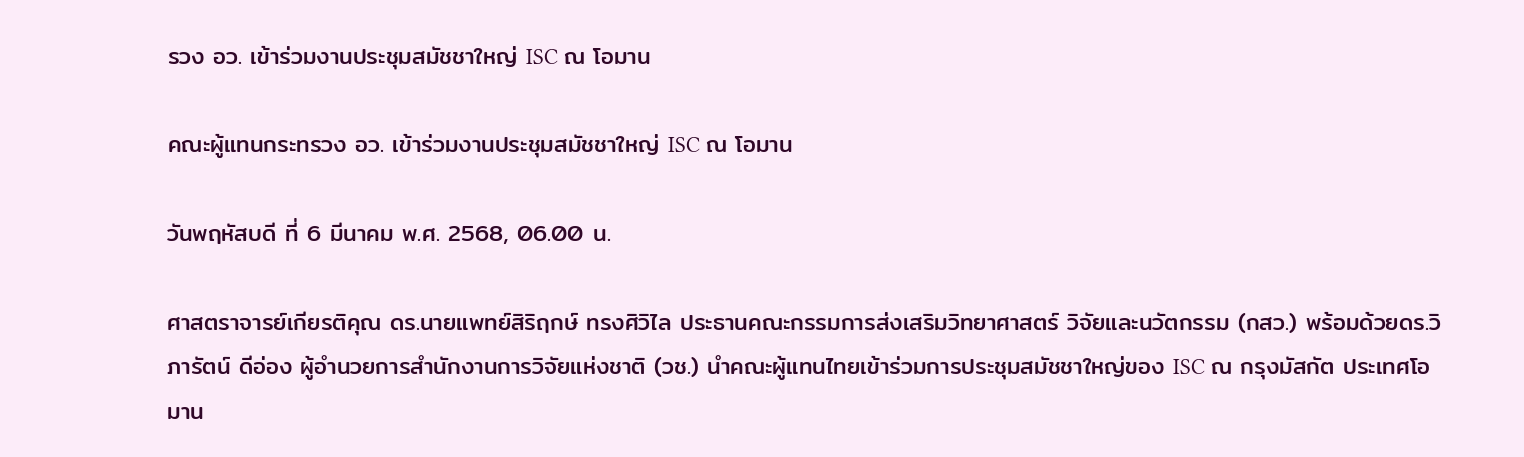รวง อว. เข้าร่วมงานประชุมสมัชชาใหญ่ ISC ณ โอมาน

คณะผู้แทนกระทรวง อว. เข้าร่วมงานประชุมสมัชชาใหญ่ ISC ณ โอมาน

วันพฤหัสบดี ที่ 6 มีนาคม พ.ศ. 2568, 06.00 น.

ศาสตราจารย์เกียรติคุณ ดร.นายแพทย์สิริฤกษ์ ทรงศิวิไล ประธานคณะกรรมการส่งเสริมวิทยาศาสตร์ วิจัยและนวัตกรรม (กสว.) พร้อมด้วยดร.วิภารัตน์ ดีอ่อง ผู้อำนวยการสำนักงานการวิจัยแห่งชาติ (วช.) นำคณะผู้แทนไทยเข้าร่วมการประชุมสมัชชาใหญ่ของ ISC ณ กรุงมัสกัต ประเทศโอมาน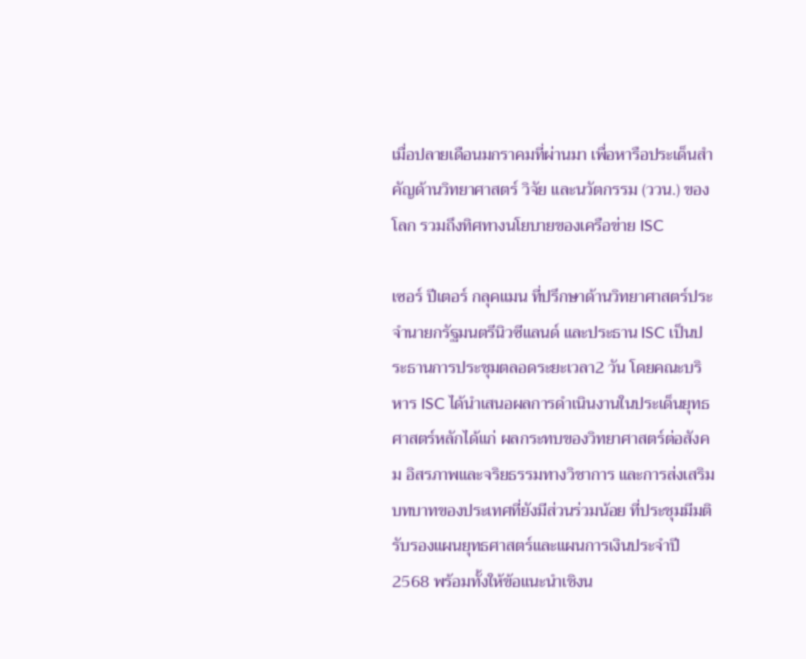เมื่อปลายเดือนมกราคมที่ผ่านมา เพื่อหารือประเด็นสำคัญด้านวิทยาศาสตร์ วิจัย และนวัตกรรม (ววน.) ของโลก รวมถึงทิศทางนโยบายของเครือข่าย ISC

เซอร์ ปีเตอร์ กลุคแมน ที่ปรึกษาด้านวิทยาศาสตร์ประจำนายกรัฐมนตรีนิวซีแลนด์ และประธาน ISC เป็นประธานการประชุมตลอดระยะเวลา2 วัน โดยคณะบริหาร ISC ได้นำเสนอผลการดำเนินงานในประเด็นยุทธศาสตร์หลักได้แก่ ผลกระทบของวิทยาศาสตร์ต่อสังคม อิสรภาพและจริยธรรมทางวิชาการ และการส่งเสริมบทบาทของประเทศที่ยังมีส่วนร่วมน้อย ที่ประชุมมีมติรับรองแผนยุทธศาสตร์และแผนการเงินประจำปี 2568 พร้อมทั้งให้ข้อแนะนำเชิงน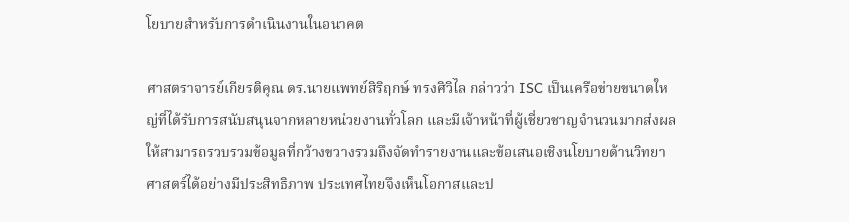โยบายสำหรับการดำเนินงานในอนาคต

ศาสตราจารย์เกียรติคุณ ดร.นายแพทย์สิริฤกษ์ ทรงศิวิไล กล่าวว่า ISC เป็นเครือข่ายขนาดใหญ่ที่ได้รับการสนับสนุนจากหลายหน่วยงานทั่วโลก และมีเจ้าหน้าที่ผู้เชี่ยวชาญจำนวนมากส่งผลให้สามารถรวบรวมข้อมูลที่กว้างขวางรวมถึงจัดทำรายงานและข้อเสนอเชิงนโยบายด้านวิทยาศาสตร์ได้อย่างมีประสิทธิภาพ ประเทศไทยจึงเห็นโอกาสและป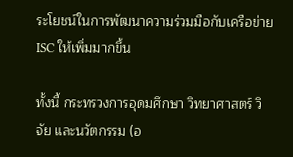ระโยชน์ในการพัฒนาความร่วมมือกับเครือข่าย ISC ให้เพิ่มมากขึ้น

ทั้งนี้ กระทรวงการอุดมศึกษา วิทยาศาสตร์ วิจัย และนวัตกรรม (อ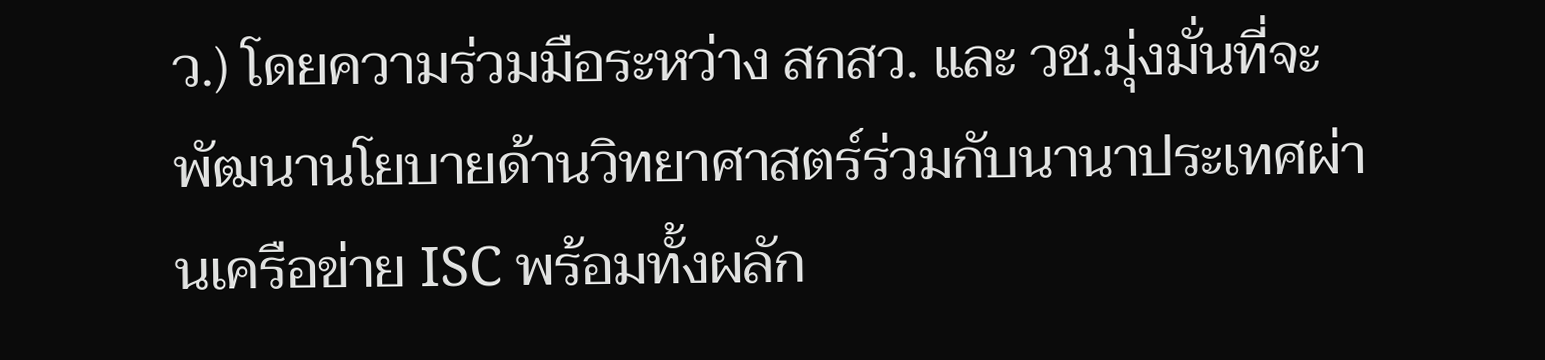ว.) โดยความร่วมมือระหว่าง สกสว. และ วช.มุ่งมั่นที่จะพัฒนานโยบายด้านวิทยาศาสตร์ร่วมกับนานาประเทศผ่านเครือข่าย ISC พร้อมทั้งผลัก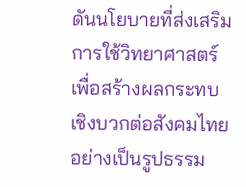ดันนโยบายที่ส่งเสริมการใช้วิทยาศาสตร์เพื่อสร้างผลกระทบเชิงบวกต่อสังคมไทยอย่างเป็นรูปธรรม